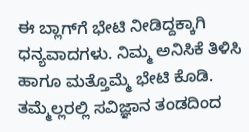ಈ ಬ್ಲಾಗ್‌ಗೆ ಭೇಟಿ ನೀಡಿದ್ದಕ್ಕಾಗಿ ಧನ್ಯವಾದಗಳು. ನಿಮ್ಮ ಅನಿಸಿಕೆ ತಿಳಿಸಿ ಹಾಗೂ ಮತ್ತೊಮ್ಮೆ ಭೇಟಿ ಕೊಡಿ. ತಮ್ಮೆಲ್ಲರಲ್ಲಿ ಸವಿಜ್ಞಾನ ತಂಡದಿಂದ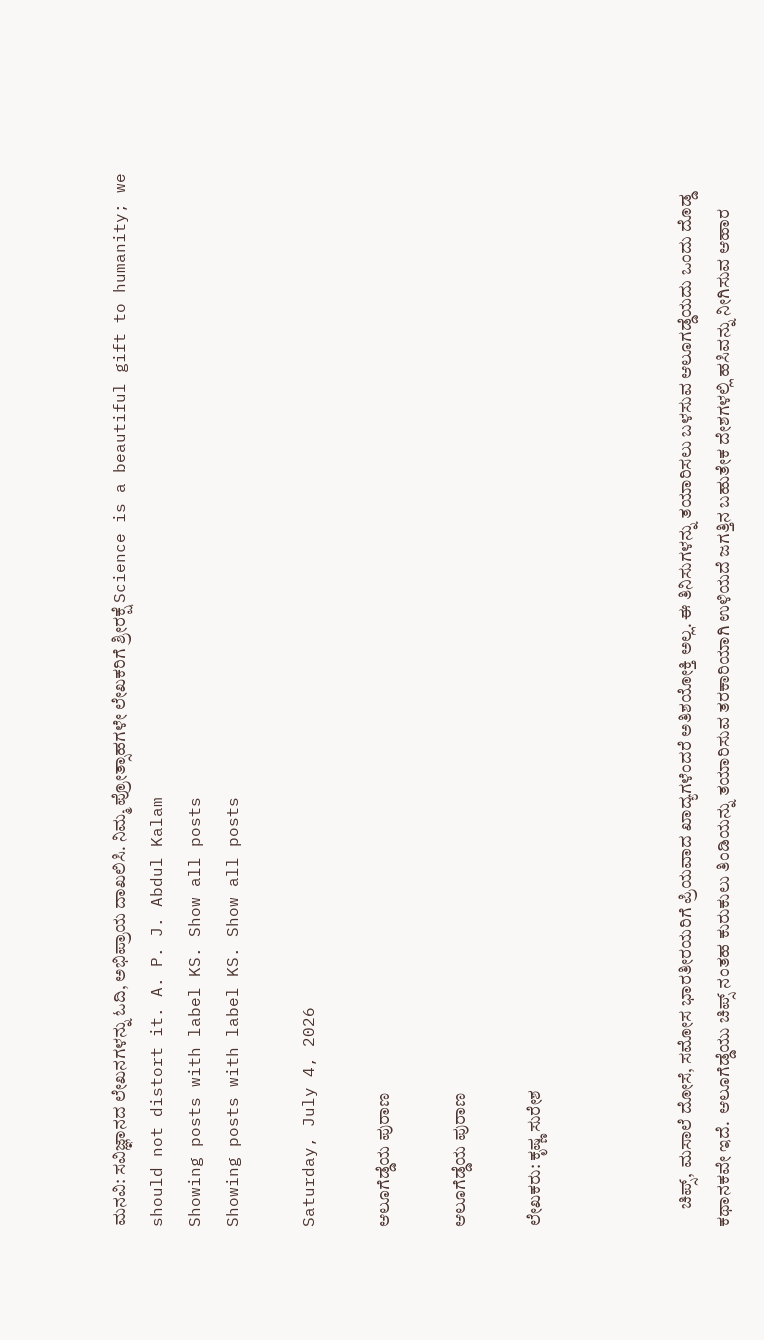ಮನವಿ: ಸವಿಜ್ಞಾನದ ಲೇಖನಗಳನ್ನು ಓದಿ, ಅಭಿಪ್ರಾಯ ದಾಖಲಿಸಿ. ನಿಮ್ಮ ಪ್ರೋತ್ಸಾಹಗಳೇ ಲೇಖಕರಿಗೆ ಶ್ರೀರಕ್ಷೆ Science is a beautiful gift to humanity; we should not distort it. A. P. J. Abdul Kalam
Showing posts with label KS. Show all posts
Showing posts with label KS. Show all posts

Saturday, July 4, 2026

ಆಲೂಗೆಡ್ಡೆಯ ಪುರಾಣ

ಆಲೂಗೆಡ್ಡೆಯ ಪುರಾಣ

ಲೇಖಕರು: ಕೃಷ್ಣ ಸುರೇಶ



     ಚಿಪ್ಸ್‌, ಮಸಾಲೆ ದೋಸೆ, ಸಮೋಸ ಭಾರತೀರಯರಿಗೆ ಪ್ರಿಯವಾದ ಖಾದ್ಯಗಳೆಂದರೆ ಅತಿಶಯೋಕ್ತಿ ಅಲ್ಲ. ಈ ತಿನಿಸುಗಳನ್ನು ತಯಾರಿಸಲು ಬಳಸುವ ಆಲೂಗಡ್ಡೆಯದು ಒಂದು ದೊಡ್ಡ ಕಥಾನಕವೇ ಇದೆ.  ಆಲೂಗೆಡ್ಡೆಯು ಚಿಪ್ಸ್‌ ನಂತಹ ಕುರುಕುಲು ತಿಂಡಿಯನ್ನು ತಯಾರಿಸುವ ತರಕಾರಿಯಾಗಿ ಉಳಿಯದೆ ಜಗತ್ತಿನ ಬಹುತೇಕ ದೇಶಗಳಲ್ಲಿ ಹಸಿವನ್ನು ನೀಗಿಸುವ ಆಹಾರ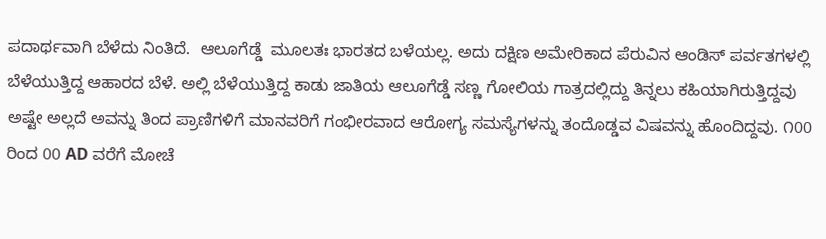ಪದಾರ್ಥವಾಗಿ ಬೆಳೆದು ನಿಂತಿದೆ.  ಆಲೂಗೆಡ್ಡೆ  ಮೂಲತಃ ಭಾರತದ ಬಳೆಯಲ್ಲ. ಅದು ದಕ್ಷಿಣ ಅಮೇರಿಕಾದ ಪೆರುವಿನ ಆಂಡಿಸ್‌ ಪರ್ವತಗಳಲ್ಲಿ ಬೆಳೆಯುತ್ತಿದ್ದ ಆಹಾರದ ಬೆಳೆ. ಅಲ್ಲಿ ಬೆಳೆಯುತ್ತಿದ್ದ ಕಾಡು ಜಾತಿಯ ಆಲೂಗೆಡ್ಡೆ ಸಣ್ಣ ಗೋಲಿಯ ಗಾತ್ರದಲ್ಲಿದ್ದು ತಿನ್ನಲು ಕಹಿಯಾಗಿರುತ್ತಿದ್ದವು ಅಷ್ಟೇ ಅಲ್ಲದೆ ಅವನ್ನು ತಿಂದ ಪ್ರಾಣಿಗಳಿಗೆ ಮಾನವರಿಗೆ ಗಂಭೀರವಾದ ಆರೋಗ್ಯ ಸಮಸ್ಯೆಗಳನ್ನು ತಂದೊಡ್ಡವ ವಿಷವನ್ನು ಹೊಂದಿದ್ದವು. ೧00 ರಿಂದ 00 AD ವರೆಗೆ ಮೋಚೆ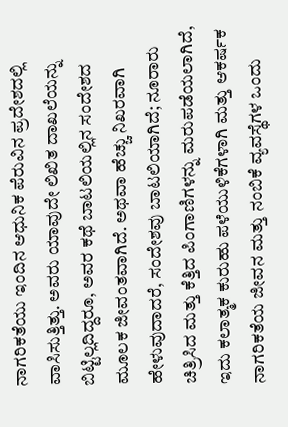ನಾಗರಿಕತೆಯು ಇಂದಿನ ಆಧುನಿಕ ಪೆರುವಿನ ಪ್ರದೇಶದಲ್ಲಿ ವಾಸಿಸುತ್ತಿತ್ತು. ಅವರು ಯಾವುದೇ ಲಿಖಿತ ದಾಖಲೆಯನ್ನು ಬಿಟ್ಟಿಲ್ಲದಿದ್ದರೂ, ಅವರ ಕಥೆ ಬಾಟಲಿಯಲ್ಲಿನ ಸಂದೇಶದ ಮೂಲಕ ಜೀವಂತವಾಗಿದೆ. ಅಥವಾ ಹೆಚ್ಚು ನಿಖರವಾಗಿ ಹೇಳುವುದಾದರೆ, ಸಂದೇಶವು ಬಾಟಲಿಯಾಗಿದೆ; ನೂರಾರು ಚಿತ್ರಿಸಿದ ಮತ್ತು ಕೆತ್ತಿದ ಪಿಂಗಾಣಿಗಳನ್ನು ಮರುಪಡೆಯಲಾಗಿದೆ, ಇದು ಕಲಾತ್ಮಕ ಕುರುಹು ಪಳೆಯುಳಿಕೆಗಳಾಗಿ ಮತ್ತು ಆಕರ್ಷಕ ನಾಗರಿಕತೆಯ ಜೀವನ ಮತ್ತು ನಂಬಿಕೆ ವ್ಯವಸ್ಥೆಗಳ ಒಂದು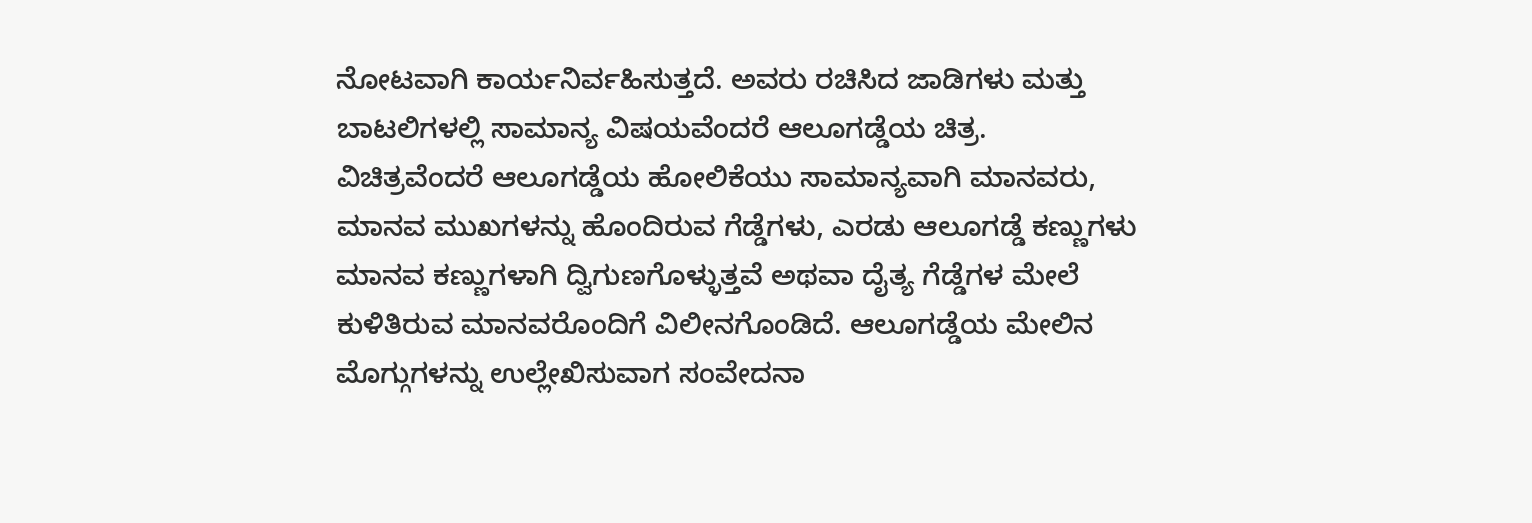ನೋಟವಾಗಿ ಕಾರ್ಯನಿರ್ವಹಿಸುತ್ತದೆ. ಅವರು ರಚಿಸಿದ ಜಾಡಿಗಳು ಮತ್ತು ಬಾಟಲಿಗಳಲ್ಲಿ ಸಾಮಾನ್ಯ ವಿಷಯವೆಂದರೆ ಆಲೂಗಡ್ಡೆಯ ಚಿತ್ರ. ವಿಚಿತ್ರವೆಂದರೆ ಆಲೂಗಡ್ಡೆಯ ಹೋಲಿಕೆಯು ಸಾಮಾನ್ಯವಾಗಿ ಮಾನವರು, ಮಾನವ ಮುಖಗಳನ್ನು ಹೊಂದಿರುವ ಗೆಡ್ಡೆಗಳು, ಎರಡು ಆಲೂಗಡ್ಡೆ ಕಣ್ಣುಗಳು ಮಾನವ ಕಣ್ಣುಗಳಾಗಿ ದ್ವಿಗುಣಗೊಳ್ಳುತ್ತವೆ ಅಥವಾ ದೈತ್ಯ ಗೆಡ್ಡೆಗಳ ಮೇಲೆ ಕುಳಿತಿರುವ ಮಾನವರೊಂದಿಗೆ ವಿಲೀನಗೊಂಡಿದೆ. ಆಲೂಗಡ್ಡೆಯ ಮೇಲಿನ ಮೊಗ್ಗುಗಳನ್ನು ಉಲ್ಲೇಖಿಸುವಾಗ ಸಂವೇದನಾ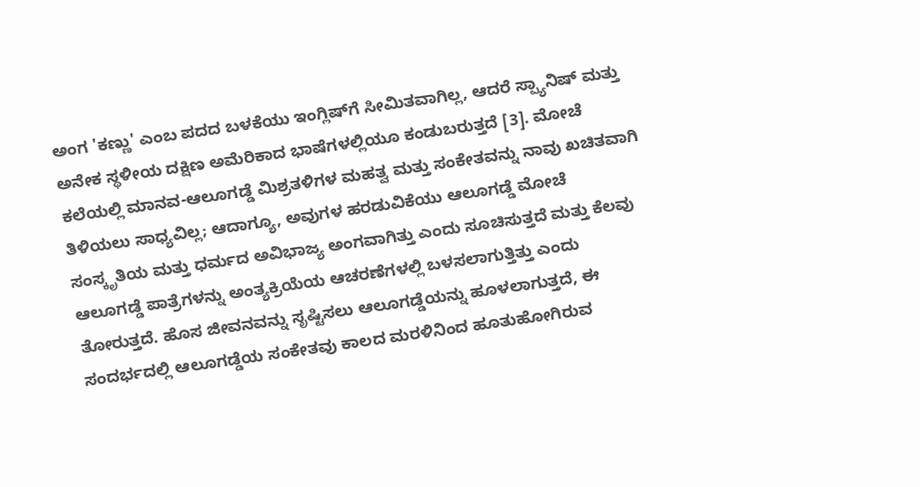ಅಂಗ 'ಕಣ್ಣು' ಎಂಬ ಪದದ ಬಳಕೆಯು ಇಂಗ್ಲಿಷ್‌ಗೆ ಸೀಮಿತವಾಗಿಲ್ಲ, ಆದರೆ ಸ್ಪ್ಯಾನಿಷ್ ಮತ್ತು ಅನೇಕ ಸ್ಥಳೀಯ ದಕ್ಷಿಣ ಅಮೆರಿಕಾದ ಭಾಷೆಗಳಲ್ಲಿಯೂ ಕಂಡುಬರುತ್ತದೆ [3]. ಮೋಚೆ ಕಲೆಯಲ್ಲಿ ಮಾನವ-ಆಲೂಗಡ್ಡೆ ಮಿಶ್ರತಳಿಗಳ ಮಹತ್ವ ಮತ್ತು ಸಂಕೇತವನ್ನು ನಾವು ಖಚಿತವಾಗಿ ತಿಳಿಯಲು ಸಾಧ್ಯವಿಲ್ಲ; ಆದಾಗ್ಯೂ, ಅವುಗಳ ಹರಡುವಿಕೆಯು ಆಲೂಗಡ್ಡೆ ಮೋಚೆ ಸಂಸ್ಕೃತಿಯ ಮತ್ತು ಧರ್ಮದ ಅವಿಭಾಜ್ಯ ಅಂಗವಾಗಿತ್ತು ಎಂದು ಸೂಚಿಸುತ್ತದೆ ಮತ್ತು ಕೆಲವು ಆಲೂಗಡ್ಡೆ ಪಾತ್ರೆಗಳನ್ನು ಅಂತ್ಯಕ್ರಿಯೆಯ ಆಚರಣೆಗಳಲ್ಲಿ ಬಳಸಲಾಗುತ್ತಿತ್ತು ಎಂದು ತೋರುತ್ತದೆ. ಹೊಸ ಜೀವನವನ್ನು ಸೃಷ್ಟಿಸಲು ಆಲೂಗಡ್ಡೆಯನ್ನು ಹೂಳಲಾಗುತ್ತದೆ, ಈ ಸಂದರ್ಭದಲ್ಲಿ ಆಲೂಗಡ್ಡೆಯ ಸಂಕೇತವು ಕಾಲದ ಮರಳಿನಿಂದ ಹೂತುಹೋಗಿರುವ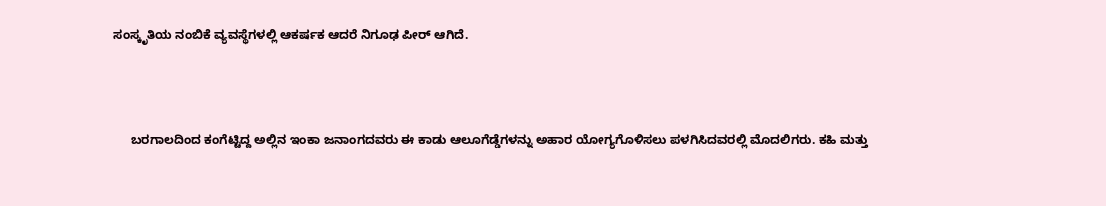ಸಂಸ್ಕೃತಿಯ ನಂಬಿಕೆ ವ್ಯವಸ್ಥೆಗಳಲ್ಲಿ ಆಕರ್ಷಕ ಆದರೆ ನಿಗೂಢ ಪೀರ್ ಆಗಿದೆ.



     ಬರಗಾಲದಿಂದ ಕಂಗೆಟ್ಟಿದ್ದ ಅಲ್ಲಿನ ಇಂಕಾ ಜನಾಂಗದವರು ಈ ಕಾಡು ಆಲೂಗೆಡ್ಡೆಗಳನ್ನು ಅಹಾರ ಯೋಗ್ಯಗೊಳಿಸಲು ಪಳಗಿಸಿದವರಲ್ಲಿ ಮೊದಲಿಗರು. ಕಹಿ ಮತ್ತು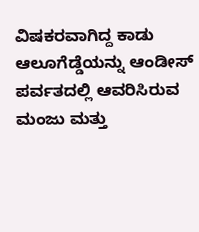ವಿಷಕರವಾಗಿದ್ದ ಕಾಡು ಆಲೂಗೆಡ್ಡೆಯನ್ನು ಆಂಡೀಸ್‌ ಪರ್ವತದಲ್ಲಿ ಆವರಿಸಿರುವ ಮಂಜು ಮತ್ತು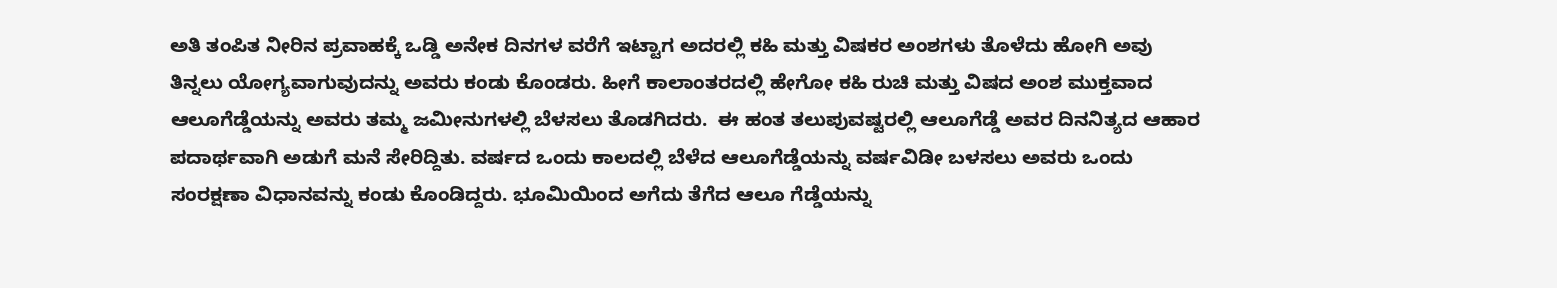ಅತಿ ತಂಪಿತ ನೀರಿನ ಪ್ರವಾಹಕ್ಕೆ ಒಡ್ಡಿ ಅನೇಕ ದಿನಗಳ ವರೆಗೆ ಇಟ್ಟಾಗ ಅದರಲ್ಲಿ ಕಹಿ ಮತ್ತು ವಿಷಕರ ಅಂಶಗಳು ತೊಳೆದು ಹೋಗಿ ಅವು ತಿನ್ನಲು ಯೋಗ್ಯವಾಗುವುದನ್ನು ಅವರು ಕಂಡು ಕೊಂಡರು. ಹೀಗೆ ಕಾಲಾಂತರದಲ್ಲಿ ಹೇಗೋ ಕಹಿ ರುಚಿ ಮತ್ತು ವಿಷದ ಅಂಶ ಮುಕ್ತವಾದ ಆಲೂಗೆಡ್ಡೆಯನ್ನು ಅವರು ತಮ್ಮ ಜಮೀನುಗಳಲ್ಲಿ ಬೆಳಸಲು ತೊಡಗಿದರು.  ಈ ಹಂತ ತಲುಪುವಷ್ಟರಲ್ಲಿ ಆಲೂಗೆಡ್ಡೆ ಅವರ ದಿನನಿತ್ಯದ ಆಹಾರ ಪದಾರ್ಥವಾಗಿ ಅಡುಗೆ ಮನೆ ಸೇರಿದ್ದಿತು. ವರ್ಷದ ಒಂದು ಕಾಲದಲ್ಲಿ ಬೆಳೆದ ಆಲೂಗೆಡ್ಡೆಯನ್ನು ವರ್ಷವಿಡೀ ಬಳಸಲು ಅವರು ಒಂದು ಸಂರಕ್ಷಣಾ ವಿಧಾನವನ್ನು ಕಂಡು ಕೊಂಡಿದ್ದರು. ಭೂಮಿಯಿಂದ ಅಗೆದು ತೆಗೆದ ಆಲೂ ಗೆಡ್ಡೆಯನ್ನು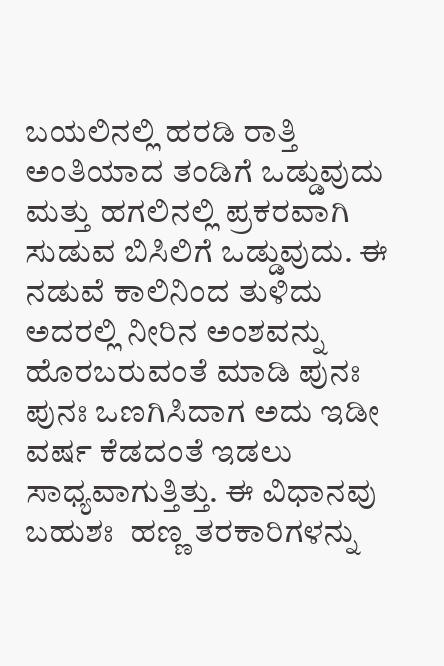ಬಯಲಿನಲ್ಲಿ ಹರಡಿ ರಾತ್ತಿ ಅಂತಿಯಾದ ತಂಡಿಗೆ ಒಡ್ಡುವುದು ಮತ್ತು ಹಗಲಿನಲ್ಲಿ ಪ್ರಕರವಾಗಿ ಸುಡುವ ಬಿಸಿಲಿಗೆ ಒಡ್ಡುವುದು. ಈ ನಡುವೆ ಕಾಲಿನಿಂದ ತುಳಿದು ಅದರಲ್ಲಿ ನೀರಿನ ಅಂಶವನ್ನು  ಹೊರಬರುವಂತೆ ಮಾಡಿ ಪುನಃ ಪುನಃ ಒಣಗಿಸಿದಾಗ ಅದು ಇಡೀ ವರ್ಷ ಕೆಡದಂತೆ ಇಡಲು ಸಾಧ್ಯವಾಗುತ್ತಿತ್ತು. ಈ ವಿಧಾನವು ಬಹುಶಃ  ಹಣ್ಣ ತರಕಾರಿಗಳನ್ನು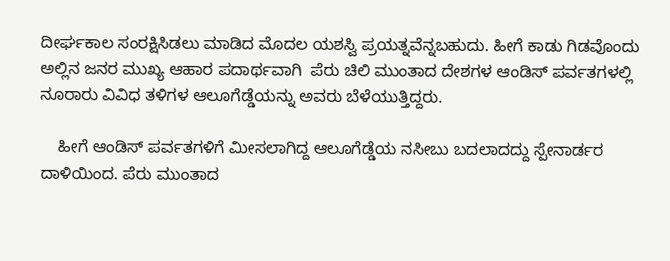ದೀರ್ಘಕಾಲ ಸಂರಕ್ಷಿಸಿಡಲು ಮಾಡಿದ ಮೊದಲ ಯಶಸ್ವಿ ಪ್ರಯತ್ನವೆನ್ನಬಹುದು. ಹೀಗೆ ಕಾಡು ಗಿಡವೊಂದು ಅಲ್ಲಿನ ಜನರ ಮುಖ್ಯ ಆಹಾರ ಪದಾರ್ಥವಾಗಿ  ಪೆರು ಚಿಲಿ ಮುಂತಾದ ದೇಶಗಳ ಆಂಡಿಸ್‌ ಪರ್ವತಗಳಲ್ಲಿ ನೂರಾರು ವಿವಿಧ ತಳಿಗಳ ಆಲೂಗೆಡ್ಡೆಯನ್ನು ಅವರು ಬೆಳೆಯುತ್ತಿದ್ದರು.

    ಹೀಗೆ ಆಂಡಿಸ್‌ ಪರ್ವತಗಳಿಗೆ ಮೀಸಲಾಗಿದ್ದ ಆಲೂಗೆಡ್ಡೆಯ ನಸೀಬು ಬದಲಾದದ್ದು ಸ್ಪೇನಾರ್ಡರ ದಾಳಿಯಿಂದ. ಪೆರು ಮುಂತಾದ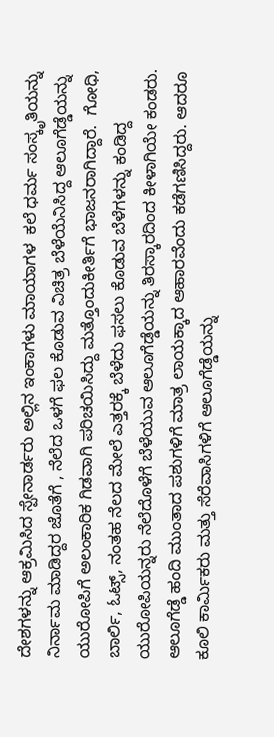ದೇಶಗಳನ್ನು ಆಕ್ರಮಿಸಿದ ಸ್ಪೇನಾರ್ಡರು ಅಲ್ಲಿನ ಇಂಕಾಗಳು ಮಾಯಾಗಳ  ಕಲೆ ಧರ್ಮ ಸಂಸ್ಕೃತಿಯನ್ನು ನಿರ್ನಾಮ ಮಾಡಿದ್ದರ ಜೊತೆಗೆ , ನೆಲೆದ ಒಳಗೆ ಫಲ ಕೊಡುವ ವಿಚಿತ್ರ ಬೆಳೆಯೆನಿಸಿದ್ದ ಆಲೂಗೆಡ್ಡೆಯನ್ನು ಯುರೋಪಿಗೆ ಅಲಂಕಾರಿಕ ಗಿಡವಾಗಿ ಪರಿಚಯಿಸಿದ್ದು ಮತ್ತೊಂದುಕೀರ್ತಿಗೆ ಭಾಜನರಾಗಿದ್ದಾರೆ.  ಗೋಧಿ, ಬಾರ್ಲಿ, ಓಟ್ಸ್‌, ನಂತಹ ನೆಲದ ಮೇಲೆ ಎತ್ತರಕ್ಕೆ ಬೆಳೆದು ಫಸಲು ಕೊಡುವ ಬೆಳೆಗಳನ್ನು ಕಂಡಿದ್ದ ಯುರೋಪಿಯನ್ನರು ನೆಲೆದೊಳೆಗೆ ಬೆಳೆಯುವ ಆಲೂಗೆಡ್ಡೆಯನ್ನು ತಿರಸ್ಕಾರದಿಂದ ಕೀಳಾಗಿಯೇ ಕಂಡರು. ಆಲೂಗೆಡ್ಡೆ ಹಂದಿ ಮುಂತಾದ ಪಶುಗಳಿಗೆ ಮಾತ್ರ ಲಾಯಕ್ಕಾದ ಆಹಾರವೆಂದು ಕಡೆಗಣಿಸಿದ್ದರು. ಆದರೂ ಕೂಲಿ ಕಾರ್ಮಿಕರು ಮತ್ತು ಸೆರೆವಾಸಿಗಳಿಗೆ ಆಲೂಗೆಡ್ಡೆಯನ್ನು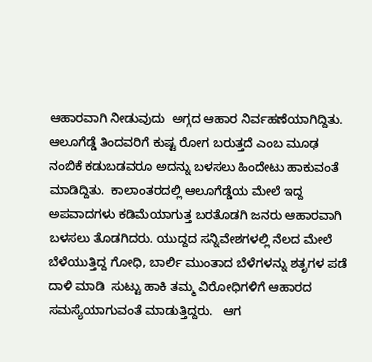ಆಹಾರವಾಗಿ ನೀಡುವುದು  ಅಗ್ಗದ ಆಹಾರ ನಿರ್ವಹಣೆಯಾಗಿದ್ದಿತು. ಆಲೂಗೆಡ್ಡೆ ತಿಂದವರಿಗೆ ಕುಷ್ಟ ರೋಗ ಬರುತ್ತದೆ ಎಂಬ ಮೂಢ ನಂಬಿಕೆ ಕಡುಬಡವರೂ ಅದನ್ನು ಬಳಸಲು ಹಿಂದೇಟು ಹಾಕುವಂತೆ ಮಾಡಿದ್ದಿತು.  ಕಾಲಾಂತರದಲ್ಲಿ ಆಲೂಗೆಡ್ಡೆಯ ಮೇಲೆ ಇದ್ದ ಅಪವಾದಗಳು ಕಡಿಮೆಯಾಗುತ್ತ ಬರತೊಡಗಿ ಜನರು ಆಹಾರವಾಗಿ ಬಳಸಲು ತೊಡಗಿದರು. ಯುದ್ದದ ಸನ್ನಿವೇಶಗಳಲ್ಲಿ ನೆಲದ ಮೇಲೆ ಬೆಳೆಯುತ್ತಿದ್ದ ಗೋಧಿ, ಬಾರ್ಲಿ ಮುಂತಾದ ಬೆಳೆಗಳನ್ನು ಶತೃಗಳ ಪಡೆ ದಾಳಿ ಮಾಡಿ  ಸುಟ್ಟು ಹಾಕಿ ತಮ್ಮ ವಿರೋಧಿಗಳಿಗೆ ಆಹಾರದ ಸಮಸ್ಯೆಯಾಗುವಂತೆ ಮಾಡುತ್ತಿದ್ದರು.   ಆಗ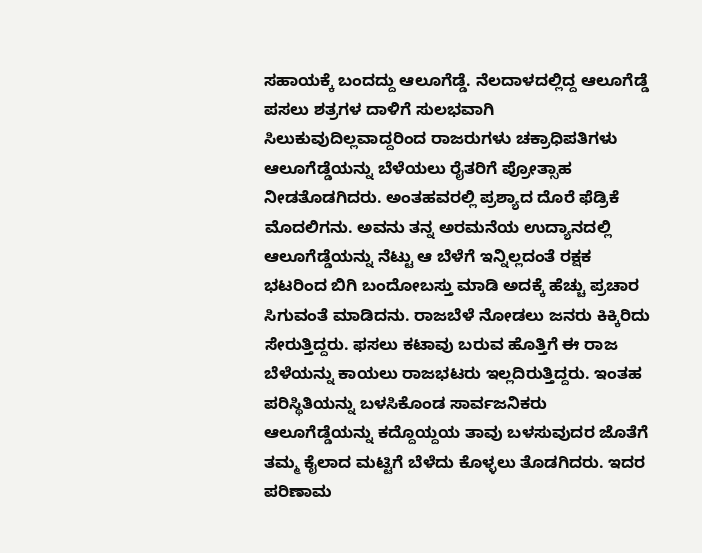ಸಹಾಯಕ್ಕೆ ಬಂದದ್ದು ಆಲೂಗೆಡ್ಡೆ. ನೆಲದಾಳದಲ್ಲಿದ್ದ ಆಲೂಗೆಡ್ಡೆ ಪಸಲು ಶತ್ರಗಳ ದಾಳಿಗೆ ಸುಲಭವಾಗಿ ಸಿಲುಕುವುದಿಲ್ಲವಾದ್ದರಿಂದ ರಾಜರುಗಳು ಚಕ್ರಾಧಿಪತಿಗಳು  ಆಲೂಗೆಡ್ಡೆಯನ್ನು ಬೆಳೆಯಲು ರೈತರಿಗೆ ಪ್ರೋತ್ಸಾಹ ನೀಡತೊಡಗಿದರು. ಅಂತಹವರಲ್ಲಿ ಪ್ರಶ್ಯಾದ ದೊರೆ ಫೆಡ್ರಿಕೆ  ಮೊದಲಿಗನು. ಅವನು ತನ್ನ ಅರಮನೆಯ ಉದ್ಯಾನದಲ್ಲಿ ಆಲೂಗೆಡ್ಡೆಯನ್ನು ನೆಟ್ಟು ಆ ಬೆಳೆಗೆ ಇನ್ನಿಲ್ಲದಂತೆ ರಕ್ಷಕ ಭಟರಿಂದ ಬಿಗಿ ಬಂದೋಬಸ್ತು ಮಾಡಿ ಅದಕ್ಕೆ ಹೆಚ್ಚು ಪ್ರಚಾರ ಸಿಗುವಂತೆ ಮಾಡಿದನು. ರಾಜಬೆಳೆ ನೋಡಲು ಜನರು ಕಿಕ್ಕಿರಿದು ಸೇರುತ್ತಿದ್ದರು. ಫಸಲು ಕಟಾವು ಬರುವ ಹೊತ್ತಿಗೆ ಈ ರಾಜ ಬೆಳೆಯನ್ನು ಕಾಯಲು ರಾಜಭಟರು ಇಲ್ಲದಿರುತ್ತಿದ್ದರು. ಇಂತಹ ಪರಿಸ್ಥಿತಿಯನ್ನು ಬಳಸಿಕೊಂಡ ಸಾರ್ವಜನಿಕರು ಆಲೂಗೆಡ್ಡೆಯನ್ನು ಕದ್ದೊಯ್ದಯ ತಾವು ಬಳಸುವುದರ ಜೊತೆಗೆ ತಮ್ಮ ಕೈಲಾದ ಮಟ್ಟಿಗೆ ಬೆಳೆದು ಕೊಳ್ಳಲು ತೊಡಗಿದರು. ಇದರ ಪರಿಣಾಮ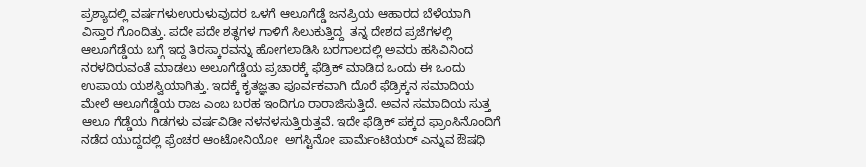ಪ್ರಶ್ಯಾದಲ್ಲಿ ವರ್ಷಗಳುಉರುಳುವುದರ ಒಳಗೆ ಆಲೂಗೆಡ್ಡೆ ಜನಪ್ರಿಯ ಆಹಾರದ ಬೆಳೆಯಾಗಿ ವಿಸ್ತಾರ ಗೊಂದಿತ್ತು. ಪದೇ ಪದೇ ಶತ್ಥಗಳ ಗಾಳಿಗೆ ಸಿಲುಕುತ್ತಿದ್ದ  ತನ್ನ ದೇಶದ ಪ್ರಜೆಗಳಲ್ಲಿ ಆಲೂಗೆಡ್ಡೆಯ ಬಗ್ಗೆ ಇದ್ದ ತಿರಸ್ಕಾರವನ್ನು ಹೋಗಲಾಡಿಸಿ ಬರಗಾಲದಲ್ಲಿ ಅವರು ಹಸಿವಿನಿಂದ ನರಳದಿರುವಂತೆ ಮಾಡಲು ಅಲೂಗೆಡ್ಡೆಯ ಪ್ರಚಾರಕ್ಕೆ ಫೆಡ್ರಿಕ್‌ ಮಾಡಿದ ಒಂದು ಈ ಒಂದು ಉಪಾಯ ಯಶಸ್ವಿಯಾಗಿತ್ತು. ಇದಕ್ಕೆ ಕೃತಜ್ಞತಾ ಪೂರ್ವಕವಾಗಿ ದೊರೆ ಫೆಡ್ರಿಕ್ಕನ ಸಮಾದಿಯ ಮೇಲೆ ಆಲೂಗೆಡ್ಡೆಯ ರಾಜ ಎಂಬ ಬರಹ ಇಂದಿಗೂ ರಾರಾಜಿಸುತ್ತಿದೆ. ಅವನ ಸಮಾದಿಯ ಸುತ್ತ ಆಲೂ ಗೆಡ್ಡೆಯ ಗಿಡಗಳು ವರ್ಷವಿಡೀ ನಳನಳಸುತ್ತಿರುತ್ತವೆ. ಇದೇ ಫೆಡ್ರಿಕ್‌ ಪಕ್ಕದ ಫ್ರಾಂಸಿನೊಂದಿಗೆ ನಡೆದ ಯುದ್ದದಲ್ಲಿ ಫ್ರೆಂಚರ ಆಂಟೋನಿಯೋ  ಅಗಸ್ಟಿನೋ ಪಾರ್ಮೆಂಟಿಯರ್‌ ಎನ್ನುವ ಔಷಧಿ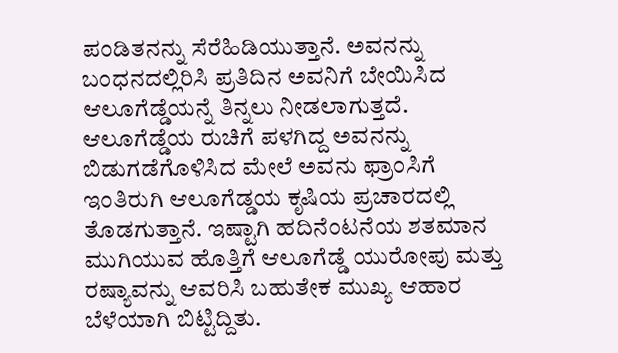ಪಂಡಿತನನ್ನು ಸೆರೆಹಿಡಿಯುತ್ತಾನೆ. ಅವನನ್ನು ಬಂಧನದಲ್ಲಿರಿಸಿ ಪ್ರತಿದಿನ ಅವನಿಗೆ ಬೇಯಿಸಿದ ಆಲೂಗೆಡ್ಡೆಯನ್ನೆ ತಿನ್ನಲು ನೀಡಲಾಗುತ್ತದೆ. ಆಲೂಗೆಡ್ಡೆಯ ರುಚಿಗೆ ಪಳಗಿದ್ದ ಅವನನ್ನು  ಬಿಡುಗಡೆಗೊಳಿಸಿದ ಮೇಲೆ ಅವನು ಫ್ರಾಂಸಿಗೆ ಇಂತಿರುಗಿ ಆಲೂಗೆಡ್ಡಯ ಕೃಷಿಯ ಪ್ರಚಾರದಲ್ಲಿ ತೊಡಗುತ್ತಾನೆ. ಇಷ್ಟಾಗಿ ಹದಿನೆಂಟನೆಯ ಶತಮಾನ ಮುಗಿಯುವ ಹೊತ್ತಿಗೆ ಆಲೂಗೆಡ್ಡೆ ಯುರೋಪು ಮತ್ತು ರಷ್ಯಾವನ್ನು ಆವರಿಸಿ ಬಹುತೇಕ ಮುಖ್ಯ ಆಹಾರ ಬೆಳೆಯಾಗಿ ಬಿಟ್ಟಿದ್ದಿತು.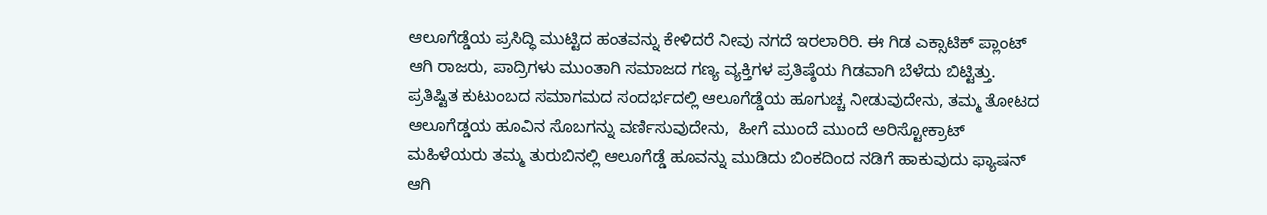ಆಲೂಗೆಡ್ಡೆಯ ಪ್ರಸಿದ್ಧಿ ಮುಟ್ಟಿದ ಹಂತವನ್ನು ಕೇಳಿದರೆ ನೀವು ನಗದೆ ಇರಲಾರಿರಿ. ಈ ಗಿಡ ಎಕ್ಸಾಟಿಕ್‌ ಪ್ಲಾಂಟ್‌ ಆಗಿ ರಾಜರು, ಪಾದ್ರಿಗಳು ಮುಂತಾಗಿ ಸಮಾಜದ ಗಣ್ಯ ವ್ಯಕ್ತಿಗಳ ಪ್ರತಿಷ್ಠೆಯ ಗಿಡವಾಗಿ ಬೆಳೆದು ಬಿಟ್ಟಿತ್ತು. ಪ್ರತಿಷ್ಟಿತ ಕುಟುಂಬದ ಸಮಾಗಮದ ಸಂದರ್ಭದಲ್ಲಿ ಆಲೂಗೆಡ್ಡೆಯ ಹೂಗುಚ್ಚ ನೀಡುವುದೇನು, ತಮ್ಮ ತೋಟದ ಆಲೂಗೆಡ್ಡಯ ಹೂವಿನ ಸೊಬಗನ್ನು ವರ್ಣಿಸುವುದೇನು,  ಹೀಗೆ ಮುಂದೆ ಮುಂದೆ ಅರಿಸ್ಟೋಕ್ರಾಟ್‌ ಮಹಿಳೆಯರು ತಮ್ಮ ತುರುಬಿನಲ್ಲಿ ಆಲೂಗೆಡ್ಡೆ ಹೂವನ್ನು ಮುಡಿದು ಬಿಂಕದಿಂದ ನಡಿಗೆ ಹಾಕುವುದು ಫ್ಯಾಷನ್‌ ಆಗಿ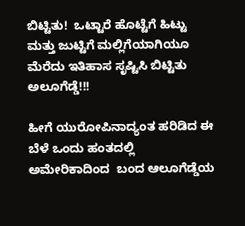ಬಿಟ್ಟಿತು!  ಒಟ್ಟಾರೆ ಹೊಟ್ಟೆಗೆ ಹಿಟ್ಟು ಮತ್ತು ಜುಟ್ಟಿಗೆ ಮಲ್ಲಿಗೆಯಾಗಿಯೂ ಮೆರೆದು ಇತಿಹಾಸ ಸೃಷ್ಟಿಸಿ ಬಿಟ್ಟಿತು ಅಲೂಗೆಡ್ಡೆ!!!

ಹೀಗೆ ಯುರೋಪಿನಾದ್ಯಂತ ಹರಿಡಿದ ಈ ಬೆಳೆ ಒಂದು ಹಂತದಲ್ಲಿ ಅಮೇರಿಕಾದಿಂದ  ಬಂದ ಆಲೂಗೆಡ್ಡೆಯ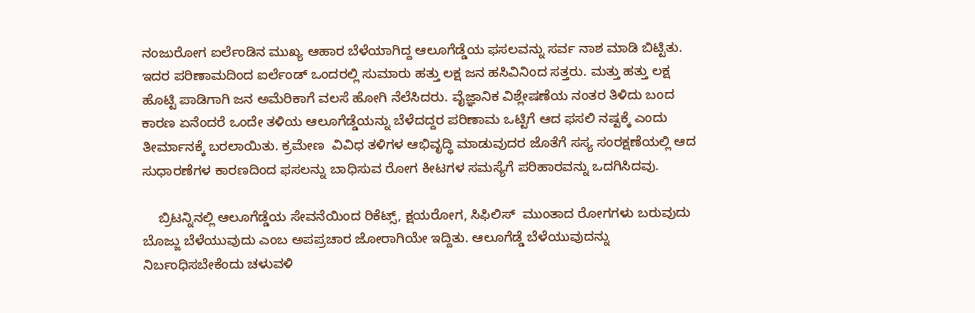ನಂಜುರೋಗ ಐರ್ಲೆಂಡಿನ ಮುಖ್ಯ ಆಹಾರ ಬೆಳೆಯಾಗಿದ್ದ ಆಲೂಗೆಡ್ಡೆಯ ಫಸಲವನ್ನು ಸರ್ವ ನಾಶ ಮಾಡಿ ಬಿಟ್ಟಿತು. ಇದರ ಪರಿಣಾಮದಿಂದ ಐರ್ಲೆಂಡ್‌ ಒಂದರಲ್ಲಿ ಸುಮಾರು ಹತ್ತು ಲಕ್ಷ ಜನ ಹಸಿವಿನಿಂದ ಸತ್ತರು. ಮತ್ತು ಹತ್ತು ಲಕ್ಷ ಹೊಟ್ಟಿ ಪಾಡಿಗಾಗಿ ಜನ ಅಮೆರಿಕಾಗೆ ವಲಸೆ ಹೋಗಿ ನೆಲೆಸಿದರು. ವೈಜ್ಞಾನಿಕ ವಿಶ್ಲೇಷಣೆಯ ನಂತರ ತಿಳಿದು ಬಂದ ಕಾರಣ ಏನೆಂದರೆ ಒಂದೇ ತಳಿಯ ಆಲೂಗೆಡ್ಡೆಯನ್ನು ಬೆಳೆದದ್ದರ ಪರಿಣಾಮ ಒಟ್ಟಿಗೆ ಆದ ಫಸಲಿ ನಷ್ಟಕ್ಕೆ ಎಂದು ತೀರ್ಮಾನಕ್ಕೆ ಬರಲಾಯಿತು. ಕ್ರಮೇಣ  ವಿವಿಧ ತಳಿಗಳ ಆಭಿವೃದ್ಧಿ ಮಾಡುವುದರ ಜೊತೆಗೆ ಸಸ್ಯ ಸಂರಕ್ಷಣೆಯಲ್ಲಿ ಆದ ಸುಧಾರಣೆಗಳ ಕಾರಣದಿಂದ ಫಸಲನ್ನು ಬಾಧಿಸುವ ರೋಗ ಕೀಟಗಳ ಸಮಸ್ಯೆಗೆ ಪರಿಹಾರವನ್ನು ಒದಗಿಸಿದವು.

    ಬ್ರಿಟನ್ನಿನಲ್ಲಿ ಆಲೂಗೆಡ್ಡೆಯ ಸೇವನೆಯಿಂದ ರಿಕೆಟ್ಸ್‌, ಕ್ಷಯರೋಗ, ಸಿಫಿಲಿಸ್‌  ಮುಂತಾದ ರೋಗಗಳು ಬರುವುದು ಬೊಜ್ಜು ಬೆಳೆಯುವುದು ಎಂಬ ಅಪಪ್ರಚಾರ ಜೋರಾಗಿಯೇ ಇದ್ದಿತು. ಆಲೂಗೆಡ್ಡೆ ಬೆಳೆಯುವುದನ್ನು ನಿರ್ಬಂಧಿಸಬೇಕೆಂದು ಚಳುವಳಿ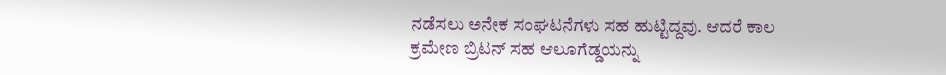ನಡೆಸಲು ಅನೇಕ ಸಂಘಟನೆಗಳು ಸಹ ಹುಟ್ಟಿದ್ದವು. ಆದರೆ ಕಾಲ ಕ್ರಮೇಣ ಬ್ರಿಟನ್‌ ಸಹ ಆಲೂಗೆಡ್ಡಯನ್ನು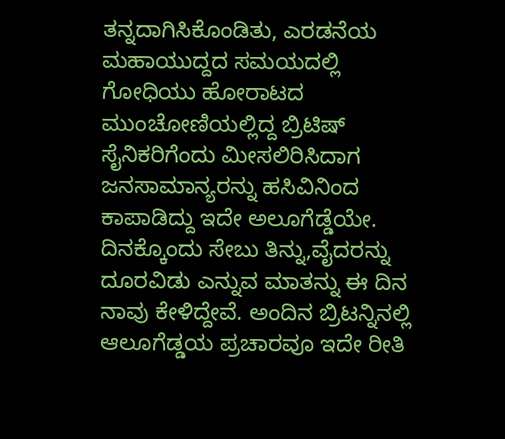ತನ್ನದಾಗಿಸಿಕೊಂಡಿತು, ಎರಡನೆಯ ಮಹಾಯುದ್ದದ ಸಮಯದಲ್ಲಿ ಗೋಧಿಯು ಹೋರಾಟದ ಮುಂಚೋಣಿಯಲ್ಲಿದ್ದ ಬ್ರಿಟಿಷ್ ಸೈನಿಕರಿಗೆಂದು ಮೀಸಲಿರಿಸಿದಾಗ ಜನಸಾಮಾನ್ಯರನ್ನು ಹಸಿವಿನಿಂದ ಕಾಪಾಡಿದ್ದು ಇದೇ ಅಲೂಗೆಡ್ಡೆಯೇ. ದಿನಕ್ಕೊಂದು ಸೇಬು ತಿನ್ನು,ವೈದರನ್ನು ದೂರವಿಡು ಎನ್ನುವ ಮಾತನ್ನು ಈ ದಿನ ನಾವು ಕೇಳಿದ್ದೇವೆ. ಅಂದಿನ ಬ್ರಿಟನ್ನಿನಲ್ಲಿ ಆಲೂಗೆಡ್ಡಯ ಪ್ರಚಾರವೂ ಇದೇ ರೀತಿ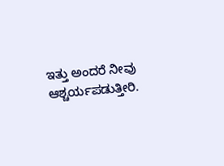ಇತ್ತು ಅಂದರೆ ನೀವು ಆಶ್ಚರ್ಯಪಡುತ್ತೀರಿ.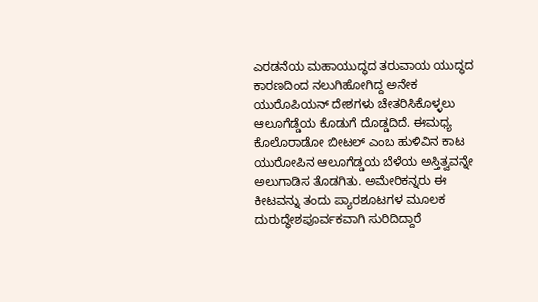ಎರಡನೆಯ ಮಹಾಯುದ್ಧದ ತರುವಾಯ ಯುದ್ಧದ ಕಾರಣದಿಂದ ನಲುಗಿಹೋಗಿದ್ದ ಅನೇಕ ಯುರೊಪಿಯನ್‌ ದೇಶಗಳು ಚೇತರಿಸಿಕೊಳ್ಳಲು ಆಲೂಗೆಡ್ಡೆಯ ಕೊಡುಗೆ ದೊಡ್ಡದಿದೆ. ಈಮಧ್ಯ ಕೊಲೊರಾಡೋ ಬೀಟಲ್‌ ಎಂಬ ಹುಳಿವಿನ ಕಾಟ ಯುರೋಪಿನ ಆಲೂಗೆಡ್ಡಯ ಬೆಳೆಯ ಅಸ್ತಿತ್ವವನ್ನೇ ಅಲುಗಾಡಿಸ ತೊಡಗಿತು. ಅಮೇರಿಕನ್ನರು ಈ ಕೀಟವನ್ನು ತಂದು ಪ್ಯಾರಶೂಟಗಳ ಮೂಲಕ ದುರುದ್ಧೇಶಪೂರ್ವಕವಾಗಿ ಸುರಿದಿದ್ದಾರೆ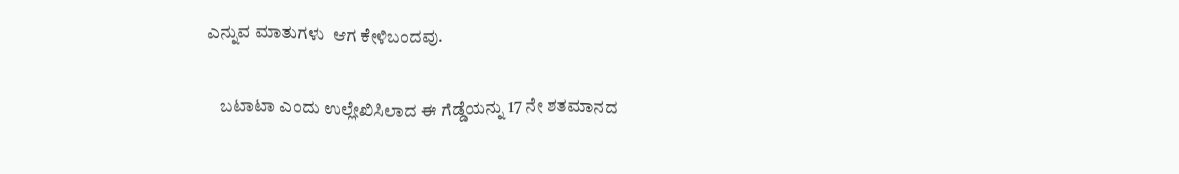ಎನ್ನುವ ಮಾತುಗಳು  ಆಗ ಕೇಳಿಬಂದವು.

    ಬಟಾಟಾ ಎಂದು ಉಲ್ಲೇಖಿಸಿಲಾದ ಈ ಗೆಡ್ಡೆಯನ್ನು 17 ನೇ ಶತಮಾನದ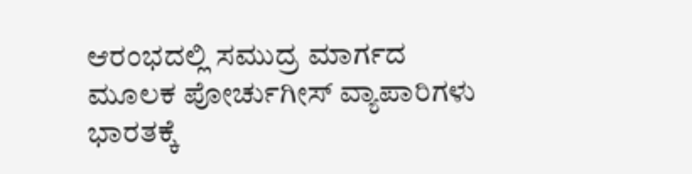ಆರಂಭದಲ್ಲಿ ಸಮುದ್ರ ಮಾರ್ಗದ ಮೂಲಕ ಪೋರ್ಚುಗೀಸ್ ವ್ಯಾಪಾರಿಗಳು ಭಾರತಕ್ಕೆ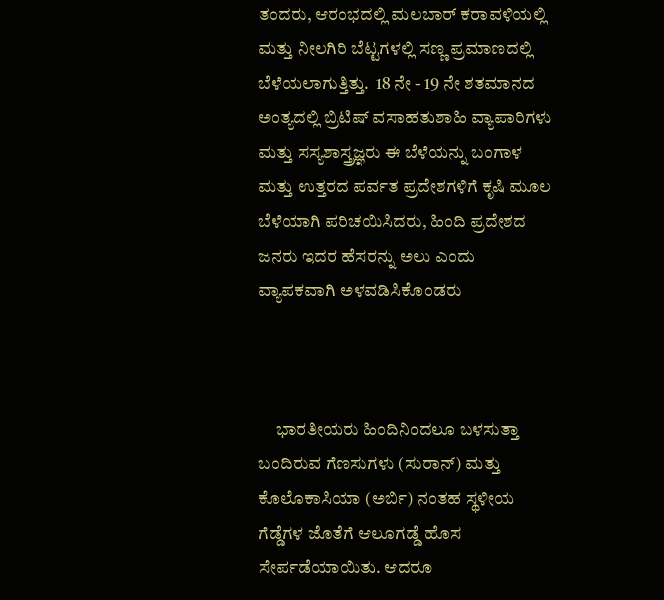ತಂದರು, ಆರಂಭದಲ್ಲಿ ಮಲಬಾರ್ ಕರಾವಳಿಯಲ್ಲಿ ಮತ್ತು ನೀಲಗಿರಿ ಬೆಟ್ಟಗಳಲ್ಲಿ ಸಣ್ಣ ಪ್ರಮಾಣದಲ್ಲಿ ಬೆಳೆಯಲಾಗುತ್ತಿತ್ತು.  18 ನೇ - 19 ನೇ ಶತಮಾನದ ಅಂತ್ಯದಲ್ಲಿ ಬ್ರಿಟಿಷ್ ವಸಾಹತುಶಾಹಿ ವ್ಯಾಪಾರಿಗಳು ಮತ್ತು ಸಸ್ಯಶಾಸ್ತ್ರಜ್ಞರು ಈ ಬೆಳೆಯನ್ನು ಬಂಗಾಳ ಮತ್ತು ಉತ್ತರದ ಪರ್ವತ ಪ್ರದೇಶಗಳಿಗೆ ಕೃಷಿ ಮೂಲ ಬೆಳೆಯಾಗಿ ಪರಿಚಯಿಸಿದರು, ಹಿಂದಿ ಪ್ರದೇಶದ ಜನರು ಇದರ ಹೆಸರನ್ನು ಅಲು ಎಂದು ವ್ಯಾಪಕವಾಗಿ ಅಳವಡಿಸಿಕೊಂಡರು



     ಭಾರತೀಯರು ಹಿಂದಿನಿಂದಲೂ ಬಳಸುತ್ತಾ ಬಂದಿರುವ ಗೆಣಸುಗಳು (ಸುರಾನ್) ಮತ್ತು ಕೊಲೊಕಾಸಿಯಾ (ಅರ್ಬಿ) ನಂತಹ ಸ್ಥಳೀಯ ಗೆಡ್ಡೆಗಳ ಜೊತೆಗೆ ಆಲೂಗಡ್ಡೆ ಹೊಸ ಸೇರ್ಪಡೆಯಾಯಿತು. ಆದರೂ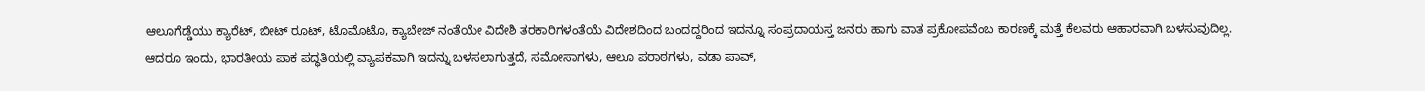ಆಲೂಗೆಡ್ಡೆಯು ಕ್ಯಾರೆಟ್‌, ಬೀಟ್‌ ರೂಟ್‌, ಟೊಮೊಟೊ, ಕ್ಯಾಬೇಜ್ ನಂತೆಯೇ ವಿದೇಶಿ ತರಕಾರಿಗಳಂತೆಯೆ ವಿದೇಶದಿಂದ ಬಂದದ್ದರಿಂದ ಇದನ್ನೂ ಸಂಪ್ರದಾಯಸ್ತ ಜನರು ಹಾಗು ವಾತ ಪ್ರಕೋಪವೆಂಬ ಕಾರಣಕ್ಕೆ ಮತ್ತೆ ಕೆಲವರು ಆಹಾರವಾಗಿ ಬಳಸುವುದಿಲ್ಲ. ಆದರೂ ಇಂದು, ಭಾರತೀಯ ಪಾಕ ಪದ್ಧತಿಯಲ್ಲಿ ವ್ಯಾಪಕವಾಗಿ ಇದನ್ನು ಬಳಸಲಾಗುತ್ತದೆ, ಸಮೋಸಾಗಳು, ಆಲೂ ಪರಾಠಗಳು, ವಡಾ ಪಾವ್,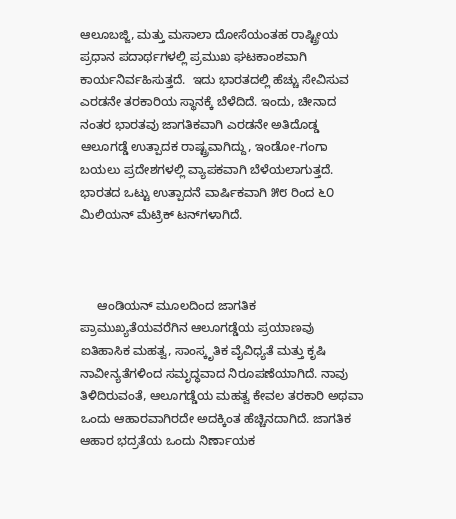ಆಲೂಬಜ್ಜಿ, ಮತ್ತು ಮಸಾಲಾ ದೋಸೆಯಂತಹ ರಾಷ್ಟ್ರೀಯ ಪ್ರಧಾನ ಪದಾರ್ಥಗಳಲ್ಲಿ ಪ್ರಮುಖ ಘಟಕಾಂಶವಾಗಿ ಕಾರ್ಯನಿರ್ವಹಿಸುತ್ತದೆ.  ಇದು ಭಾರತದಲ್ಲಿ ಹೆಚ್ಚು ಸೇವಿಸುವ ಎರಡನೇ ತರಕಾರಿಯ ಸ್ಥಾನಕ್ಕೆ ಬೆಳೆದಿದೆ. ಇಂದು, ಚೀನಾದ ನಂತರ ಭಾರತವು ಜಾಗತಿಕವಾಗಿ ಎರಡನೇ ಅತಿದೊಡ್ಡ ಆಲೂಗಡ್ಡೆ ಉತ್ಪಾದಕ ರಾಷ್ಟ್ರವಾಗಿದ್ದು, ಇಂಡೋ-ಗಂಗಾ ಬಯಲು ಪ್ರದೇಶಗಳಲ್ಲಿ ವ್ಯಾಪಕವಾಗಿ ಬೆಳೆಯಲಾಗುತ್ತದೆ. ಭಾರತದ ಒಟ್ಟು ಉತ್ಪಾದನೆ ವಾರ್ಷಿಕವಾಗಿ ೫೮ ರಿಂದ ೬೦ ಮಿಲಿಯನ್ ಮೆಟ್ರಿಕ್ ಟನ್‌ಗಳಾಗಿದೆ.



     ಆಂಡಿಯನ್ ಮೂಲದಿಂದ ಜಾಗತಿಕ ಪ್ರಾಮುಖ್ಯತೆಯವರೆಗಿನ ಆಲೂಗಡ್ಡೆಯ ಪ್ರಯಾಣವು ಐತಿಹಾಸಿಕ ಮಹತ್ವ, ಸಾಂಸ್ಕೃತಿಕ ವೈವಿಧ್ಯತೆ ಮತ್ತು ಕೃಷಿ ನಾವೀನ್ಯತೆಗಳಿಂದ ಸಮೃದ್ಧವಾದ ನಿರೂಪಣೆಯಾಗಿದೆ. ನಾವು ತಿಳಿದಿರುವಂತೆ, ಆಲೂಗಡ್ಡೆಯ ಮಹತ್ವ ಕೇವಲ ತರಕಾರಿ ಅಥವಾ ಒಂದು ಆಹಾರವಾಗಿರದೇ ಅದಕ್ಕಿಂತ ಹೆಚ್ಚಿನದಾಗಿದೆ. ಜಾಗತಿಕ ಆಹಾರ ಭದ್ರತೆಯ ಒಂದು ನಿರ್ಣಾಯಕ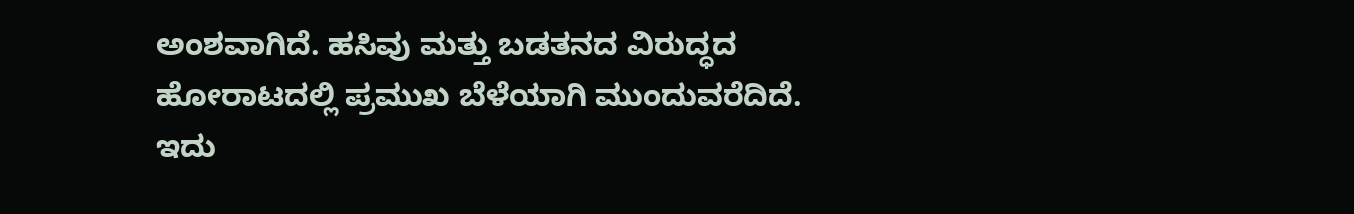ಅಂಶವಾಗಿದೆ. ಹಸಿವು ಮತ್ತು ಬಡತನದ ವಿರುದ್ಧದ ಹೋರಾಟದಲ್ಲಿ ಪ್ರಮುಖ ಬೆಳೆಯಾಗಿ ಮುಂದುವರೆದಿದೆ. ಇದು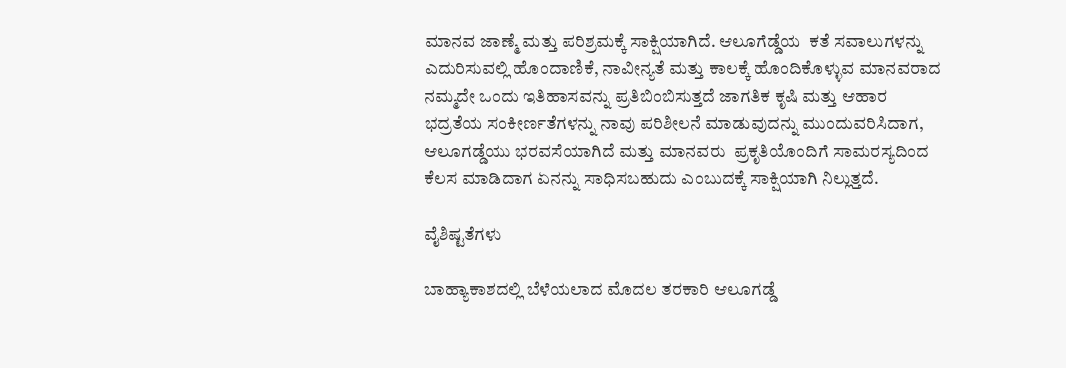ಮಾನವ ಜಾಣ್ಮೆ ಮತ್ತು ಪರಿಶ್ರಮಕ್ಕೆ ಸಾಕ್ಷಿಯಾಗಿದೆ. ಆಲೂಗೆಡ್ಡೆಯ  ಕತೆ ಸವಾಲುಗಳನ್ನು ಎದುರಿಸುವಲ್ಲಿ ಹೊಂದಾಣಿಕೆ, ನಾವೀನ್ಯತೆ ಮತ್ತು ಕಾಲಕ್ಕೆ ಹೊಂದಿಕೊಳ್ಳುವ ಮಾನವರಾದ ನಮ್ಮದೇ ಒಂದು ಇತಿಹಾಸವನ್ನು ಪ್ರತಿಬಿಂಬಿಸುತ್ತದೆ ಜಾಗತಿಕ ಕೃಷಿ ಮತ್ತು ಆಹಾರ ಭದ್ರತೆಯ ಸಂಕೀರ್ಣತೆಗಳನ್ನು ನಾವು ಪರಿಶೀಲನೆ ಮಾಡುವುದನ್ನು ಮುಂದುವರಿಸಿದಾಗ, ಆಲೂಗಡ್ಡೆಯು ಭರವಸೆಯಾಗಿದೆ ಮತ್ತು ಮಾನವರು  ಪ್ರಕೃತಿಯೊಂದಿಗೆ ಸಾಮರಸ್ಯದಿಂದ ಕೆಲಸ ಮಾಡಿದಾಗ ಏನನ್ನು ಸಾಧಿಸಬಹುದು ಎಂಬುದಕ್ಕೆ ಸಾಕ್ಷಿಯಾಗಿ ನಿಲ್ಲುತ್ತದೆ.

ವೈಶಿಷ್ಟತೆಗಳು

ಬಾಹ್ಯಾಕಾಶದಲ್ಲಿ ಬೆಳೆಯಲಾದ ಮೊದಲ ತರಕಾರಿ ಆಲೂಗಡ್ಡೆ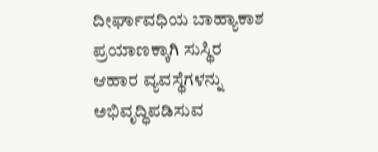ದೀರ್ಘಾವಧಿಯ ಬಾಹ್ಯಾಕಾಶ ಪ್ರಯಾಣಕ್ಕಾಗಿ ಸುಸ್ಥಿರ ಆಹಾರ ವ್ಯವಸ್ಥೆಗಳನ್ನು ಅಭಿವೃದ್ಧಿಪಡಿಸುವ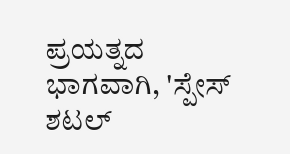ಪ್ರಯತ್ನದ ಭಾಗವಾಗಿ, 'ಸ್ಪೇಸ್ ಶಟಲ್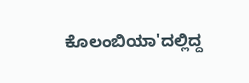ಕೊಲಂಬಿಯಾ'ದಲ್ಲಿದ್ದ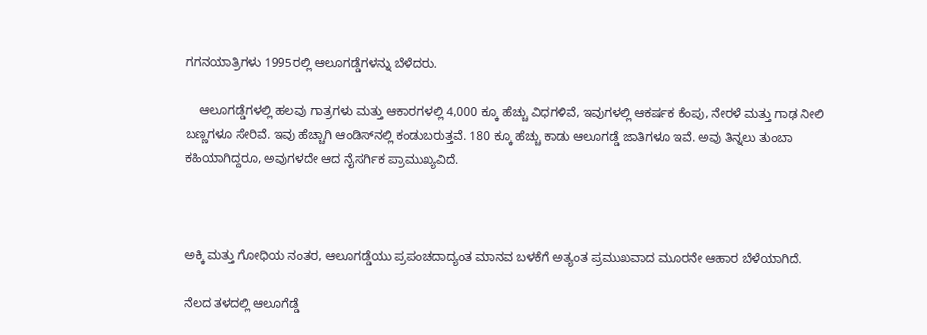ಗಗನಯಾತ್ರಿಗಳು 1995ರಲ್ಲಿ ಆಲೂಗಡ್ಡೆಗಳನ್ನು ಬೆಳೆದರು.

    ಆಲೂಗಡ್ಡೆಗಳಲ್ಲಿ ಹಲವು ಗಾತ್ರಗಳು ಮತ್ತು ಆಕಾರಗಳಲ್ಲಿ 4,000 ಕ್ಕೂ ಹೆಚ್ಚು ವಿಧಗಳಿವೆ, ಇವುಗಳಲ್ಲಿ ಆಕರ್ಷಕ ಕೆಂಪು, ನೇರಳೆ ಮತ್ತು ಗಾಢ ನೀಲಿ ಬಣ್ಣಗಳೂ ಸೇರಿವೆ. ಇವು ಹೆಚ್ಚಾಗಿ ಆಂಡಿಸ್‌ನಲ್ಲಿ ಕಂಡುಬರುತ್ತವೆ. 180 ಕ್ಕೂ ಹೆಚ್ಚು ಕಾಡು ಆಲೂಗಡ್ಡೆ ಜಾತಿಗಳೂ ಇವೆ. ಅವು ತಿನ್ನಲು ತುಂಬಾ ಕಹಿಯಾಗಿದ್ದರೂ, ಅವುಗಳದೇ ಆದ ನೈಸರ್ಗಿಕ ಪ್ರಾಮುಖ್ಯವಿದೆ.



ಅಕ್ಕಿ ಮತ್ತು ಗೋಧಿಯ ನಂತರ, ಆಲೂಗಡ್ಡೆಯು ಪ್ರಪಂಚದಾದ್ಯಂತ ಮಾನವ ಬಳಕೆಗೆ ಅತ್ಯಂತ ಪ್ರಮುಖವಾದ ಮೂರನೇ ಆಹಾರ ಬೆಳೆಯಾಗಿದೆ.

ನೆಲದ ತಳದಲ್ಲಿ ಆಲೂಗೆಡ್ಡೆ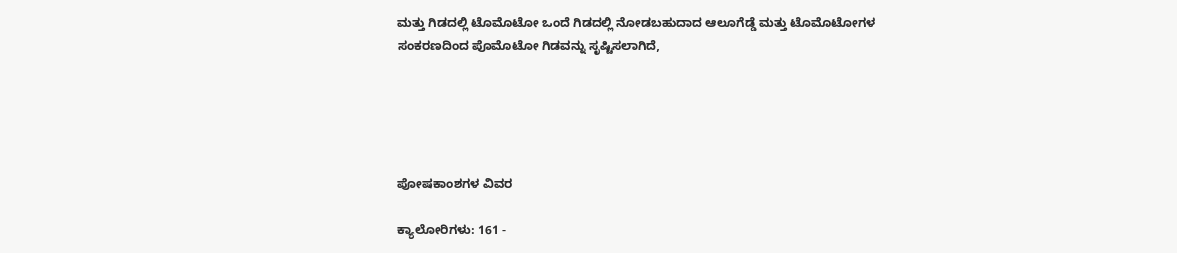ಮತ್ತು ಗಿಡದಲ್ಲಿ ಟೊಮೊಟೋ ಒಂದೆ ಗಿಡದಲ್ಲಿ ನೋಡಬಹುದಾದ ಆಲೂಗೆಡ್ಡೆ ಮತ್ತು ಟೊಮೊಟೋಗಳ ಸಂಕರಣದಿಂದ ಪೊಮೊಟೋ ಗಿಡವನ್ನು ಸೃಷ್ಟಿಸಲಾಗಿದೆ,





ಪೋಷಕಾಂಶಗಳ ವಿವರ

ಕ್ಯಾಲೋರಿಗಳು: 161 -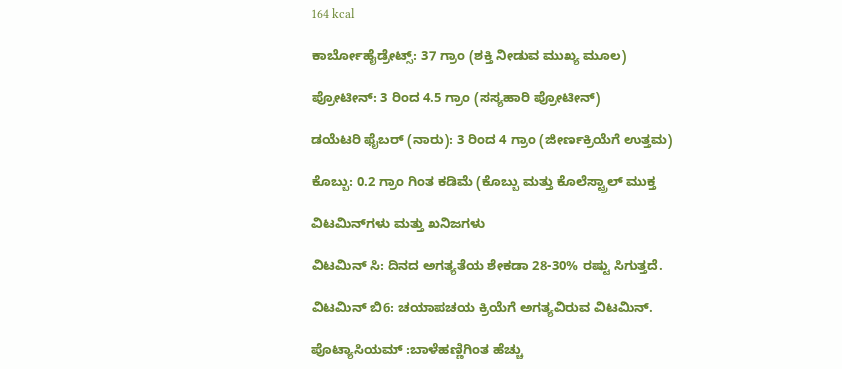164 kcal

ಕಾರ್ಬೋಹೈಡ್ರೇಟ್ಸ್: 37 ಗ್ರಾಂ (ಶಕ್ತಿ ನೀಡುವ ಮುಖ್ಯ ಮೂಲ)

ಪ್ರೋಟೀನ್: 3 ರಿಂದ 4.5 ಗ್ರಾಂ (ಸಸ್ಯಹಾರಿ ಪ್ರೋಟೀನ್)

ಡಯೆಟರಿ ಫೈಬರ್ (ನಾರು): 3 ರಿಂದ 4 ಗ್ರಾಂ (ಜೀರ್ಣಕ್ರಿಯೆಗೆ ಉತ್ತಮ)

ಕೊಬ್ಬು: 0.2 ಗ್ರಾಂ ಗಿಂತ ಕಡಿಮೆ (ಕೊಬ್ಬು ಮತ್ತು ಕೊಲೆಸ್ಟ್ರಾಲ್ ಮುಕ್ತ

ವಿಟಮಿನ್‌ಗಳು ಮತ್ತು ಖನಿಜಗಳು

ವಿಟಮಿನ್ ಸಿ: ದಿನದ ಅಗತ್ಯತೆಯ ಶೇಕಡಾ 28-30% ರಷ್ಟು ಸಿಗುತ್ತದೆ.

ವಿಟಮಿನ್ ಬಿ6: ಚಯಾಪಚಯ ಕ್ರಿಯೆಗೆ ಅಗತ್ಯವಿರುವ ವಿಟಮಿನ್.

ಪೊಟ್ಯಾಸಿಯಮ್ :ಬಾಳೆಹಣ್ಣಿಗಿಂತ ಹೆಚ್ಚು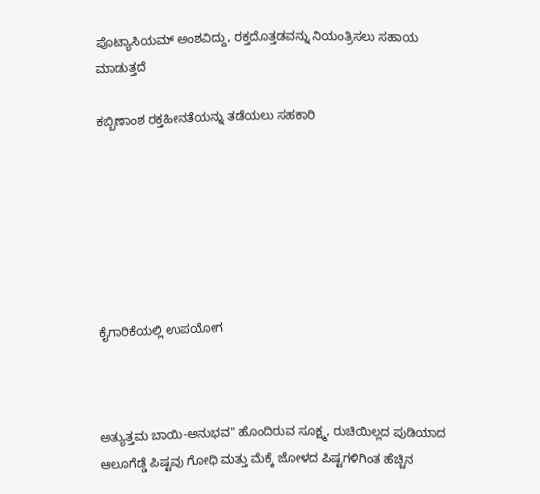ಪೊಟ್ಯಾಸಿಯಮ್ ಅಂಶವಿದ್ದು, ರಕ್ತದೊತ್ತಡವನ್ನು ನಿಯಂತ್ರಿಸಲು ಸಹಾಯ ಮಾಡುತ್ತದೆ

ಕಬ್ಬಿಣಾಂಶ ರಕ್ತಹೀನತೆಯನ್ನು ತಡೆಯಲು ಸಹಕಾರಿ







ಕೈಗಾರಿಕೆಯಲ್ಲಿ ಉಪಯೋಗ



ಅತ್ಯುತ್ತಮ ಬಾಯಿ-ಅನುಭವ" ಹೊಂದಿರುವ ಸೂಕ್ಷ್ಮ, ರುಚಿಯಿಲ್ಲದ ಪುಡಿಯಾದ ಆಲೂಗೆಡ್ಡೆ ಪಿಷ್ಟವು ಗೋಧಿ ಮತ್ತು ಮೆಕ್ಕೆ ಜೋಳದ ಪಿಷ್ಟಗಳಿಗಿಂತ ಹೆಚ್ಚಿನ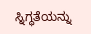ಸ್ನಿಗ್ಧತೆಯನ್ನು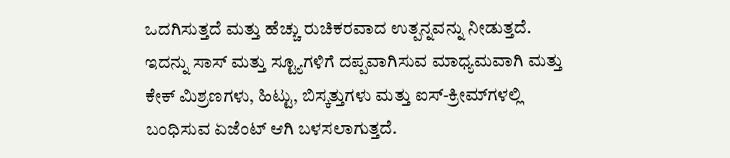ಒದಗಿಸುತ್ತದೆ ಮತ್ತು ಹೆಚ್ಚು ರುಚಿಕರವಾದ ಉತ್ಪನ್ನವನ್ನು ನೀಡುತ್ತದೆ. ಇದನ್ನು ಸಾಸ್ ಮತ್ತು ಸ್ಟ್ಯೂಗಳಿಗೆ ದಪ್ಪವಾಗಿಸುವ ಮಾಧ್ಯಮವಾಗಿ ಮತ್ತು ಕೇಕ್ ಮಿಶ್ರಣಗಳು, ಹಿಟ್ಟು, ಬಿಸ್ಕತ್ತುಗಳು ಮತ್ತು ಐಸ್-ಕ್ರೀಮ್‌ಗಳಲ್ಲಿ ಬಂಧಿಸುವ ಏಜೆಂಟ್ ಆಗಿ ಬಳಸಲಾಗುತ್ತದೆ.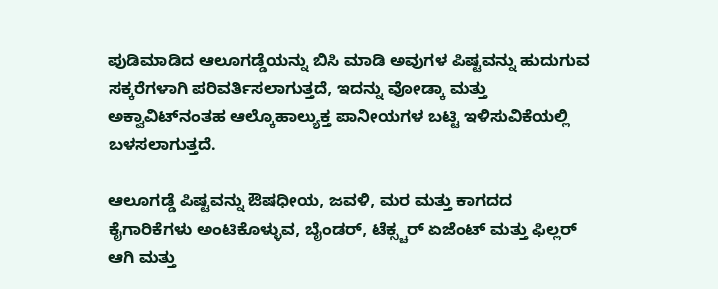ಪುಡಿಮಾಡಿದ ಆಲೂಗಡ್ಡೆಯನ್ನು ಬಿಸಿ ಮಾಡಿ ಅವುಗಳ ಪಿಷ್ಟವನ್ನು ಹುದುಗುವ ಸಕ್ಕರೆಗಳಾಗಿ ಪರಿವರ್ತಿಸಲಾಗುತ್ತದೆ, ಇದನ್ನು ವೋಡ್ಕಾ ಮತ್ತು ಅಕ್ವಾವಿಟ್‌ನಂತಹ ಆಲ್ಕೊಹಾಲ್ಯುಕ್ತ ಪಾನೀಯಗಳ ಬಟ್ಟಿ ಇಳಿಸುವಿಕೆಯಲ್ಲಿ ಬಳಸಲಾಗುತ್ತದೆ.

ಆಲೂಗಡ್ಡೆ ಪಿಷ್ಟವನ್ನು ಔಷಧೀಯ, ಜವಳಿ, ಮರ ಮತ್ತು ಕಾಗದದ ಕೈಗಾರಿಕೆಗಳು ಅಂಟಿಕೊಳ್ಳುವ, ಬೈಂಡರ್, ಟೆಕ್ಸ್ಚರ್ ಏಜೆಂಟ್ ಮತ್ತು ಫಿಲ್ಲರ್ ಆಗಿ ಮತ್ತು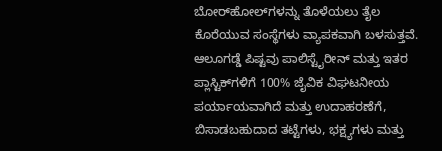ಬೋರ್‌ಹೋಲ್‌ಗಳನ್ನು ತೊಳೆಯಲು ತೈಲ ಕೊರೆಯುವ ಸಂಸ್ಥೆಗಳು ವ್ಯಾಪಕವಾಗಿ ಬಳಸುತ್ತವೆ. ಆಲೂಗಡ್ಡೆ ಪಿಷ್ಟವು ಪಾಲಿಸ್ಟೈರೀನ್ ಮತ್ತು ಇತರ ಪ್ಲಾಸ್ಟಿಕ್‌ಗಳಿಗೆ 100% ಜೈವಿಕ ವಿಘಟನೀಯ ಪರ್ಯಾಯವಾಗಿದೆ ಮತ್ತು ಉದಾಹರಣೆಗೆ, ಬಿಸಾಡಬಹುದಾದ ತಟ್ಟೆಗಳು, ಭಕ್ಷ್ಯಗಳು ಮತ್ತು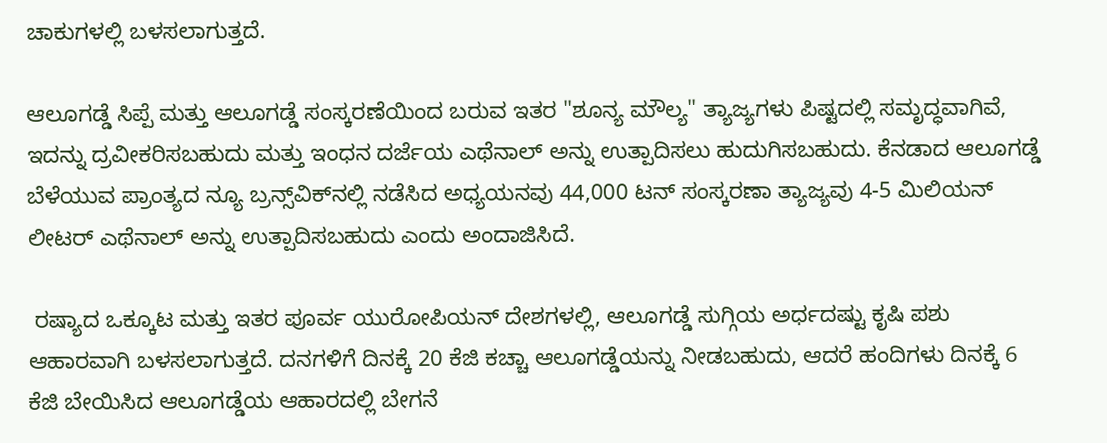ಚಾಕುಗಳಲ್ಲಿ ಬಳಸಲಾಗುತ್ತದೆ.

ಆಲೂಗಡ್ಡೆ ಸಿಪ್ಪೆ ಮತ್ತು ಆಲೂಗಡ್ಡೆ ಸಂಸ್ಕರಣೆಯಿಂದ ಬರುವ ಇತರ "ಶೂನ್ಯ ಮೌಲ್ಯ" ತ್ಯಾಜ್ಯಗಳು ಪಿಷ್ಟದಲ್ಲಿ ಸಮೃದ್ಧವಾಗಿವೆ, ಇದನ್ನು ದ್ರವೀಕರಿಸಬಹುದು ಮತ್ತು ಇಂಧನ ದರ್ಜೆಯ ಎಥೆನಾಲ್ ಅನ್ನು ಉತ್ಪಾದಿಸಲು ಹುದುಗಿಸಬಹುದು. ಕೆನಡಾದ ಆಲೂಗಡ್ಡೆ ಬೆಳೆಯುವ ಪ್ರಾಂತ್ಯದ ನ್ಯೂ ಬ್ರನ್ಸ್‌ವಿಕ್‌ನಲ್ಲಿ ನಡೆಸಿದ ಅಧ್ಯಯನವು 44,000 ಟನ್ ಸಂಸ್ಕರಣಾ ತ್ಯಾಜ್ಯವು 4-5 ಮಿಲಿಯನ್ ಲೀಟರ್ ಎಥೆನಾಲ್ ಅನ್ನು ಉತ್ಪಾದಿಸಬಹುದು ಎಂದು ಅಂದಾಜಿಸಿದೆ.

 ರಷ್ಯಾದ ಒಕ್ಕೂಟ ಮತ್ತು ಇತರ ಪೂರ್ವ ಯುರೋಪಿಯನ್ ದೇಶಗಳಲ್ಲಿ, ಆಲೂಗಡ್ಡೆ ಸುಗ್ಗಿಯ ಅರ್ಧದಷ್ಟು ಕೃಷಿ ಪಶು ಆಹಾರವಾಗಿ ಬಳಸಲಾಗುತ್ತದೆ. ದನಗಳಿಗೆ ದಿನಕ್ಕೆ 20 ಕೆಜಿ ಕಚ್ಚಾ ಆಲೂಗಡ್ಡೆಯನ್ನು ನೀಡಬಹುದು, ಆದರೆ ಹಂದಿಗಳು ದಿನಕ್ಕೆ 6 ಕೆಜಿ ಬೇಯಿಸಿದ ಆಲೂಗಡ್ಡೆಯ ಆಹಾರದಲ್ಲಿ ಬೇಗನೆ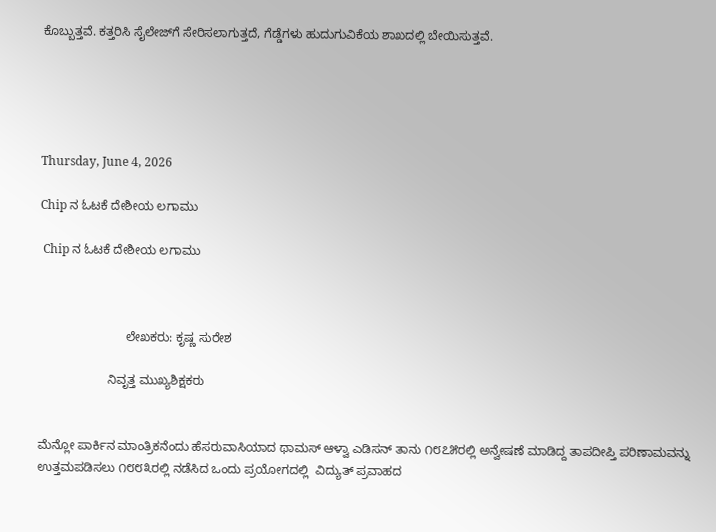ಕೊಬ್ಬುತ್ತವೆ. ಕತ್ತರಿಸಿ ಸೈಲೇಜ್‌ಗೆ ಸೇರಿಸಲಾಗುತ್ತದೆ, ಗೆಡ್ಡೆಗಳು ಹುದುಗುವಿಕೆಯ ಶಾಖದಲ್ಲಿ ಬೇಯಿಸುತ್ತವೆ.





Thursday, June 4, 2026

Chip ನ ಓಟಕೆ ದೇಶೀಯ ಲಗಾಮು

 Chip ನ ಓಟಕೆ ದೇಶೀಯ ಲಗಾಮು



                         ಲೇಖಕರು: ಕೃಷ್ಣ ಸುರೇಶ

                    ನಿವೃತ್ತ ಮುಖ್ಯಶಿಕ್ಷಕರು


ಮೆನ್ಲೋ ಪಾರ್ಕಿನ ಮಾಂತ್ರಿಕನೆಂದು ಹೆಸರುವಾಸಿಯಾದ ಥಾಮಸ್‌ ಆಳ್ವಾ ಎಡಿಸನ್‌ ತಾನು ೧೮೭೫ರಲ್ಲಿ ಅನ್ವೇಷಣೆ ಮಾಡಿದ್ದ ತಾಪದೀಪ್ತಿ ಪರಿಣಾಮವನ್ನು ಉತ್ತಮಪಡಿಸಲು ೧೮೮೩ರಲ್ಲಿ ನಡೆಸಿದ ಒಂದು ಪ್ರಯೋಗದಲ್ಲಿ  ವಿದ್ಯುತ್‌ ಪ್ರವಾಹದ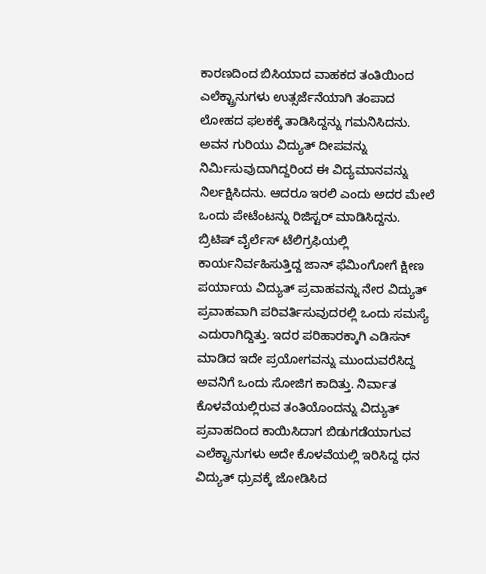ಕಾರಣದಿಂದ ಬಿಸಿಯಾದ ವಾಹಕದ ತಂತಿಯಿಂದ  ಎಲೆಕ್ಟ್ರಾನುಗಳು ಉತ್ಸರ್ಜೆನೆಯಾಗಿ ತಂಪಾದ ಲೋಹದ ಫಲಕಕ್ಕೆ ತಾಡಿಸಿದ್ದನ್ನು ಗಮನಿಸಿದನು. ಅವನ ಗುರಿಯು ವಿದ್ಯುತ್‌ ದೀಪವನ್ನು ನಿರ್ಮಿಸುವುದಾಗಿದ್ದರಿಂದ ಈ ವಿದ್ಯಮಾನವನ್ನು ನಿರ್ಲಕ್ಷಿಸಿದನು. ಆದರೂ ಇರಲಿ ಎಂದು ಅದರ ಮೇಲೆ ಒಂದು ಪೇಟೆಂಟನ್ನು ರಿಜಿಸ್ಟರ್‌ ಮಾಡಿಸಿದ್ದನು. ಬ್ರಿಟಿಷ್ ವೈರ್ಲೆಸ್‌ ಟೆಲಿಗ್ರಫಿಯಲ್ಲಿ ಕಾರ್ಯನಿರ್ವಹಿಸುತ್ತಿದ್ದ ಜಾನ್‌ ಫೆಮಿಂಗೋಗೆ ಕ್ಷೀಣ ಪರ್ಯಾಯ ವಿದ್ಯುತ್‌ ಪ್ರವಾಹವನ್ನು ನೇರ ವಿದ್ಯುತ್‌ ಪ್ರವಾಹವಾಗಿ ಪರಿವರ್ತಿಸುವುದರಲ್ಲಿ ಒಂದು ಸಮಸ್ಯೆ ಎದುರಾಗಿದ್ದಿತ್ತು. ಇದರ ಪರಿಹಾರಕ್ಕಾಗಿ ಎಡಿಸನ್‌ ಮಾಡಿದ ಇದೇ ಪ್ರಯೋಗವನ್ನು ಮುಂದುವರೆಸಿದ್ದ ಅವನಿಗೆ ಒಂದು ಸೋಜಿಗ ಕಾದಿತ್ತು. ನಿರ್ವಾತ ಕೊಳವೆಯಲ್ಲಿರುವ ತಂತಿಯೊಂದನ್ನು ವಿದ್ಯುತ್‌ ಪ್ರವಾಹದಿಂದ ಕಾಯಿಸಿದಾಗ ಬಿಡುಗಡೆಯಾಗುವ ಎಲೆಕ್ಟ್ರಾನುಗಳು ಅದೇ ಕೊಳವೆಯಲ್ಲಿ ಇರಿಸಿದ್ದ ಧನ ವಿದ್ಯುತ್‌ ಧ್ರುವಕ್ಕೆ ಜೋಡಿಸಿದ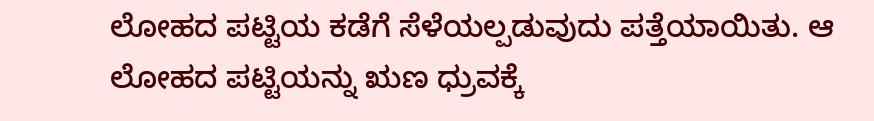ಲೋಹದ ಪಟ್ಟಿಯ ಕಡೆಗೆ ಸೆಳೆಯಲ್ಪಡುವುದು ಪತ್ತೆಯಾಯಿತು. ಆ ಲೋಹದ ಪಟ್ಟಿಯನ್ನು ಋಣ ಧ್ರುವಕ್ಕೆ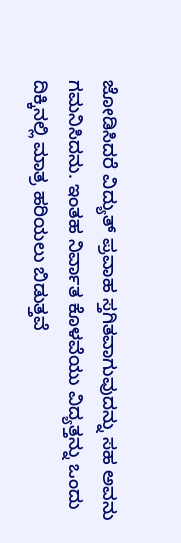ಜೋಡಿಸಿದರೆ ವಿದ್ಯುತ್‌ ಪ್ರವಾಹ ಸ್ತಗಿತವಾಗುವುದನ್ನು ಸಹ ಅವನು ಗಮನಿಸಿದನು. ಇಂತಹ ನಿರ್ವಾತ ಕೊಳವೆಯು ವಿದ್ಯತ್ತನ್ನು ಒಂದು ದಿಕ್ಕಿನಲ್ಲಿ ಮಾತ್ರ ಹರಿಯಲು ಬಿಡುತ್ತವೆ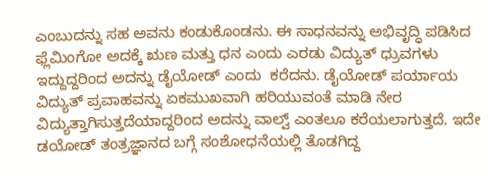ಎಂಬುದನ್ನು ಸಹ ಅವನು ಕಂಡುಕೊಂಡನು. ಈ ಸಾಧನವನ್ನು ಅಭಿವೃದ್ಧಿ ಪಡಿಸಿದ ಫ್ಲೆಮಿಂಗೋ ಅದಕ್ಕೆ ಋಣ ಮತ್ತು ಧನ ಎಂದು ಎರಡು ವಿದ್ಯುತ್‌ ಧ್ರುವಗಳು ಇದ್ದುದ್ದರಿಂದ ಅದನ್ನು ಡೈಯೋಡ್‌ ಎಂದು  ಕರೆದನು. ಡೈಯೋಡ್‌ ಪರ್ಯಾಯ ವಿದ್ಯುತ್‌ ಪ್ರವಾಹವನ್ನು ಏಕಮುಖವಾಗಿ ಹರಿಯುವಂತೆ ಮಾಡಿ ನೇರ ವಿದ್ಯುತ್ತಾಗಿಸುತ್ತದೆಯಾದ್ದರಿಂದ ಅದನ್ನು ವಾಲ್ವ್ ಎಂತಲೂ ಕರೆಯಲಾಗುತ್ತದೆ. ಇದೇ ಡಯೋಡ್‌ ತಂತ್ರಜ್ಞಾನದ ಬಗ್ಗೆ ಸಂಶೋಧನೆಯಲ್ಲಿ ತೊಡಗಿದ್ದ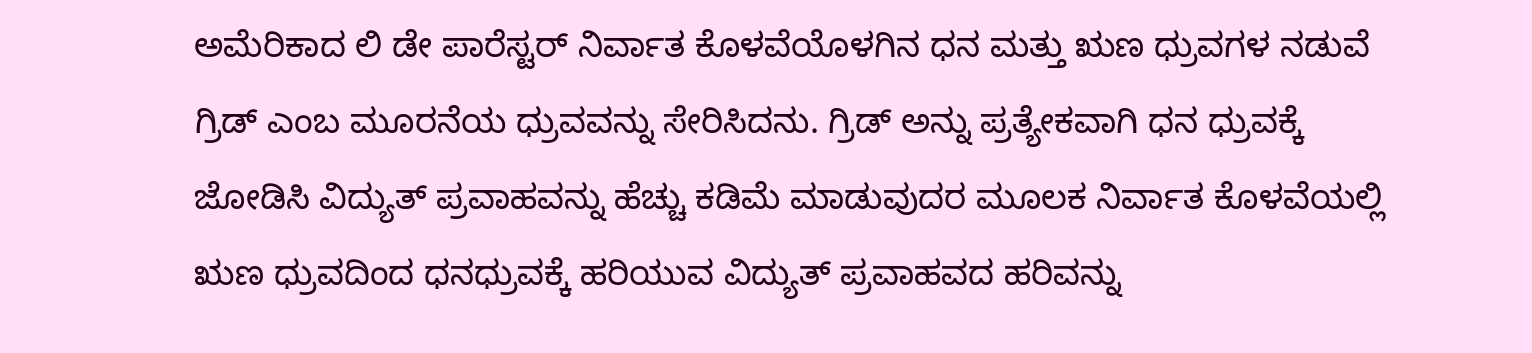ಅಮೆರಿಕಾದ ಲಿ ಡೇ ಪಾರೆಸ್ಟರ್‌ ನಿರ್ವಾತ ಕೊಳವೆಯೊಳಗಿನ ಧನ ಮತ್ತು ಋಣ ಧ್ರುವಗಳ ನಡುವೆ ಗ್ರಿಡ್‌ ಎಂಬ ಮೂರನೆಯ ಧ್ರುವವನ್ನು ಸೇರಿಸಿದನು. ಗ್ರಿಡ್‌ ಅನ್ನು ಪ್ರತ್ಯೇಕವಾಗಿ ಧನ ಧ್ರುವಕ್ಕೆ ಜೋಡಿಸಿ ವಿದ್ಯುತ್‌ ಪ್ರವಾಹವನ್ನು ಹೆಚ್ಚು ಕಡಿಮೆ ಮಾಡುವುದರ ಮೂಲಕ ನಿರ್ವಾತ ಕೊಳವೆಯಲ್ಲಿ ಋಣ ಧ್ರುವದಿಂದ ಧನಧ್ರುವಕ್ಕೆ ಹರಿಯುವ ವಿದ್ಯುತ್‌ ಪ್ರವಾಹವದ ಹರಿವನ್ನು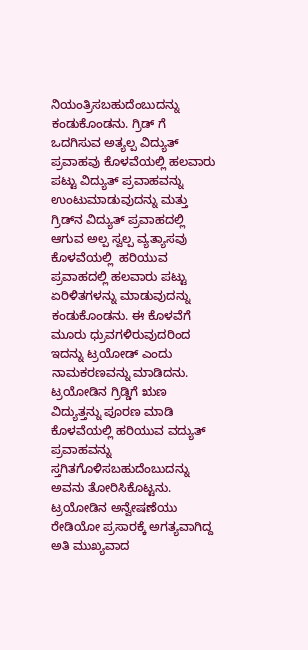ನಿಯಂತ್ರಿಸಬಹುದೆಂಬುದನ್ನು ಕಂಡುಕೊಂಡನು. ಗ್ರಿಡ್‌ ಗೆ ಒದಗಿಸುವ ಅತ್ಯಲ್ಪ ವಿದ್ಯುತ್‌ ಪ್ರವಾಹವು ಕೊಳವೆಯಲ್ಲಿ ಹಲವಾರು ಪಟ್ಟು ವಿದ್ಯುತ್ ಪ್ರವಾಹವನ್ನು ಉಂಟುಮಾಡುವುದನ್ನು ಮತ್ತು ಗ್ರಿಡ್‌ನ ವಿದ್ಯುತ್ ಪ್ರವಾಹದಲ್ಲಿ ಆಗುವ ಅಲ್ಪ ಸ್ವಲ್ಪ ವ್ಯತ್ಯಾಸವು ಕೊಳವೆಯಲ್ಲಿ  ಹರಿಯುವ ಪ್ರವಾಹದಲ್ಲಿ ಹಲವಾರು ಪಟ್ಟು ಏರಿಳಿತಗಳನ್ನು ಮಾಡುವುದನ್ನು ಕಂಡುಕೊಂಡನು. ಈ ಕೊಳವೆಗೆ ಮೂರು ಧ್ರುವಗಳಿರುವುದರಿಂದ ಇದನ್ನು ಟ್ರಯೋಡ್‌ ಎಂದು ನಾಮಕರಣವನ್ನು ಮಾಡಿದನು.  ಟ್ರಯೋಡಿನ ಗ್ರಿಡ್ಡಿಗೆ ಋಣ ವಿದ್ಯುತ್ತನ್ನು ಪೂರಣ ಮಾಡಿ ಕೊಳವೆಯಲ್ಲಿ ಹರಿಯುವ ವದ್ಯುತ್ ಪ್ರವಾಹವನ್ನು ಸ್ತಗಿತಗೊಳಿಸಬಹುದೆಂಬುದನ್ನು ಅವನು ತೋರಿಸಿಕೊಟ್ಟನು.  ಟ್ರಯೋಡಿನ ಅನ್ವೇಷಣೆಯು ರೇಡಿಯೋ ಪ್ರಸಾರಕ್ಕೆ ಅಗತ್ಯವಾಗಿದ್ದ ಅತಿ ಮುಖ್ಯವಾದ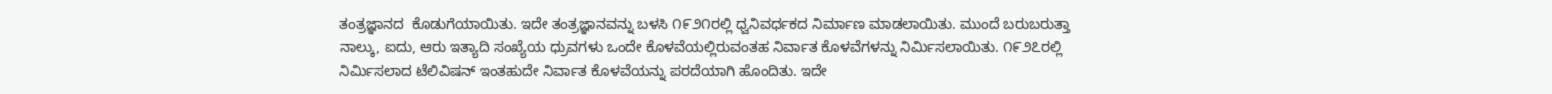ತಂತ್ರಜ್ಞಾನದ  ಕೊಡುಗೆಯಾಯಿತು. ಇದೇ ತಂತ್ರಜ್ಞಾನವನ್ನು ಬಳಸಿ ೧೯೨೧ರಲ್ಲಿ ಧ್ವನಿವರ್ಧಕದ ನಿರ್ಮಾಣ ಮಾಡಲಾಯಿತು. ಮುಂದೆ ಬರುಬರುತ್ತಾ ನಾಲ್ಕು, ಐದು, ಆರು ಇತ್ಯಾದಿ ಸಂಖ್ಯೆಯ ಧ್ರುವಗಳು ಒಂದೇ ಕೊಳವೆಯಲ್ಲಿರುವಂತಹ ನಿರ್ವಾತ ಕೊಳವೆಗಳನ್ನು ನಿರ್ಮಿಸಲಾಯಿತು. ೧೯೨೭ರಲ್ಲಿ ನಿರ್ಮಿಸಲಾದ ಟೆಲಿವಿಷನ್‌ ಇಂತಹುದೇ ನಿರ್ವಾತ ಕೊಳವೆಯನ್ನು ಪರದೆಯಾಗಿ ಹೊಂದಿತು. ಇದೇ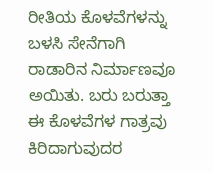ರೀತಿಯ ಕೊಳವೆಗಳನ್ನು ಬಳಸಿ ಸೇನೆಗಾಗಿ ರಾಡಾರಿನ ನಿರ್ಮಾಣವೂ ಅಯಿತು. ಬರು ಬರುತ್ತಾ ಈ ಕೊಳವೆಗಳ ಗಾತ್ರವು ಕಿರಿದಾಗುವುದರ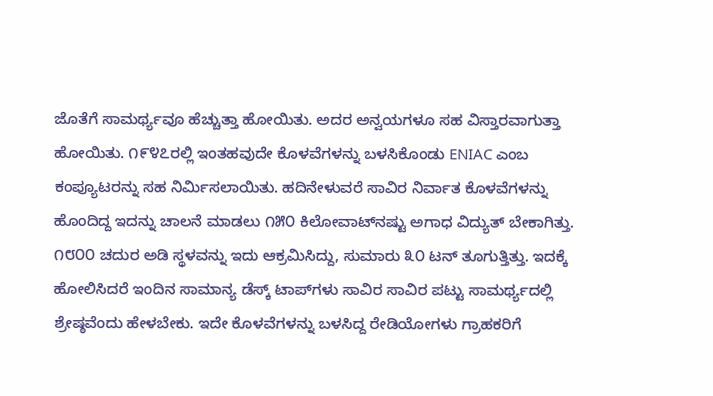ಜೊತೆಗೆ ಸಾಮರ್ಥ್ಯವೂ ಹೆಚ್ಚುತ್ತಾ ಹೋಯಿತು. ಅದರ ಅನ್ವಯಗಳೂ ಸಹ ವಿಸ್ತಾರವಾಗುತ್ತಾ ಹೋಯಿತು. ೧೯೪೭ರಲ್ಲಿ ಇಂತಹವುದೇ ಕೊಳವೆಗಳನ್ನು ಬಳಸಿಕೊಂಡು ENIAC ಎಂಬ ಕಂಪ್ಯೂಟರನ್ನು ಸಹ ನಿರ್ಮಿಸಲಾಯಿತು. ಹದಿನೇಳುವರೆ ಸಾವಿರ ನಿರ್ವಾತ ಕೊಳವೆಗಳನ್ನು ಹೊಂದಿದ್ದ ಇದನ್ನು ಚಾಲನೆ ಮಾಡಲು ೧೫೦ ಕಿಲೋವಾಟ್‌ನಷ್ಟು ಅಗಾಧ ವಿದ್ಯುತ್ ಬೇಕಾಗಿತ್ತು. ೧೮೦೦ ಚದುರ ಅಡಿ ಸ್ಥಳವನ್ನು ಇದು ಆಕ್ರಮಿಸಿದ್ದು, ಸುಮಾರು ೩೦ ಟನ್‌ ತೂಗುತ್ತಿತ್ತು. ಇದಕ್ಕೆ ಹೋಲಿಸಿದರೆ ಇಂದಿನ ಸಾಮಾನ್ಯ ಡೆಸ್ಕ್‌ ಟಾಪ್‌ಗಳು ಸಾವಿರ ಸಾವಿರ ಪಟ್ಟು ಸಾಮರ್ಥ್ಯದಲ್ಲಿ ಶ್ರೇಷ್ಠವೆಂದು ಹೇಳಬೇಕು. ಇದೇ ಕೊಳವೆಗಳನ್ನು ಬಳಸಿದ್ದ ರೇಡಿಯೋಗಳು ಗ್ರಾಹಕರಿಗೆ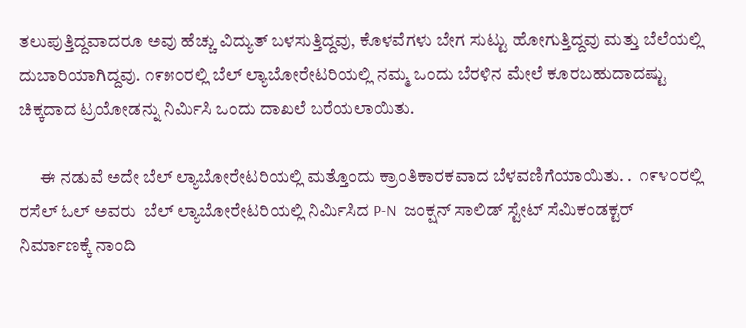ತಲುಪುತ್ತಿದ್ದವಾದರೂ ಅವು ಹೆಚ್ಚು ವಿದ್ಯುತ್‌ ಬಳಸುತ್ತಿದ್ದವು, ಕೊಳವೆಗಳು ಬೇಗ ಸುಟ್ಟು ಹೋಗುತ್ತಿದ್ದವು ಮತ್ತು ಬೆಲೆಯಲ್ಲಿ ದುಬಾರಿಯಾಗಿದ್ದವು. ೧೯೫೦ರಲ್ಲಿ ಬೆಲ್‌ ಲ್ಯಾಬೋರೇಟರಿಯಲ್ಲಿ ನಮ್ಮ ಒಂದು ಬೆರಳಿನ ಮೇಲೆ ಕೂರಬಹುದಾದಷ್ಟು ಚಿಕ್ಕದಾದ ಟ್ರಯೋಡನ್ನು ನಿರ್ಮಿಸಿ ಒಂದು ದಾಖಲೆ ಬರೆಯಲಾಯಿತು.

      ಈ ನಡುವೆ ಅದೇ ಬೆಲ್‌ ಲ್ಯಾಬೋರೇಟರಿಯಲ್ಲಿ ಮತ್ತೊಂದು ಕ್ರಾಂತಿಕಾರಕವಾದ ಬೆಳವಣಿಗೆಯಾಯಿತು. .  ೧೯೪೦ರಲ್ಲಿ ರಸೆಲ್‌ ಓಲ್‌ ಅವರು  ಬೆಲ್‌ ಲ್ಯಾಬೋರೇಟರಿಯಲ್ಲಿ ನಿರ್ಮಿಸಿದ P-N  ಜಂಕ್ಷನ್ ಸಾಲಿಡ್‌ ಸ್ಟೇಟ್‌ ಸೆಮಿಕಂಡಕ್ಟರ್‌ ನಿರ್ಮಾಣಕ್ಕೆ ನಾಂದಿ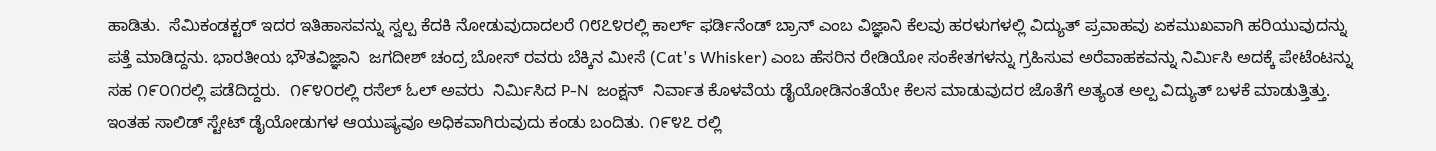ಹಾಡಿತು.  ಸೆಮಿಕಂಡಕ್ಟರ್‌ ಇದರ ಇತಿಹಾಸವನ್ನು ಸ್ವಲ್ಪ ಕೆದಕಿ ನೋಡುವುದಾದಲರೆ ೧೮೭೪ರಲ್ಲಿ ಕಾರ್ಲ್‌ ಫರ್ಡಿನೆಂಡ್‌ ಬ್ರಾನ್‌ ಎಂಬ ವಿಜ್ಞಾನಿ ಕೆಲವು ಹರಳುಗಳಲ್ಲಿ ವಿದ್ಯುತ್‌ ಪ್ರವಾಹವು ಏಕಮುಖವಾಗಿ ಹರಿಯುವುದನ್ನು ಪತ್ತೆ ಮಾಡಿದ್ದನು. ಭಾರತೀಯ ಭೌತವಿಜ್ಞಾನಿ  ಜಗದೀಶ್‌ ಚಂದ್ರ ಬೋಸ್‌ ರವರು ಬೆಕ್ಕಿನ ಮೀಸೆ (Cat's Whisker) ಎಂಬ ಹೆಸರಿನ ರೇಡಿಯೋ ಸಂಕೇತಗಳನ್ನು ಗ್ರಹಿಸುವ ಅರೆವಾಹಕವನ್ನು ನಿರ್ಮಿಸಿ ಅದಕ್ಕೆ ಪೇಟೆಂಟನ್ನು ಸಹ ೧೯೦೧ರಲ್ಲಿ ಪಡೆದಿದ್ದರು.  ೧೯೪೦ರಲ್ಲಿ ರಸೆಲ್‌ ಓಲ್‌ ಅವರು  ನಿರ್ಮಿಸಿದ P-N  ಜಂಕ್ಷನ್  ನಿರ್ವಾತ ಕೊಳವೆಯ ಡೈಯೋಡಿನಂತೆಯೇ ಕೆಲಸ ಮಾಡುವುದರ ಜೊತೆಗೆ ಅತ್ಯಂತ ಅಲ್ಪ ವಿದ್ಯುತ್‌ ಬಳಕೆ ಮಾಡುತ್ತಿತ್ತು. ಇಂತಹ ಸಾಲಿಡ್‌ ಸ್ಟೇಟ್‌ ಡೈಯೋಡುಗಳ ಆಯುಷ್ಯವೂ ಅಧಿಕವಾಗಿರುವುದು ಕಂಡು ಬಂದಿತು. ೧೯೪೭ ರಲ್ಲಿ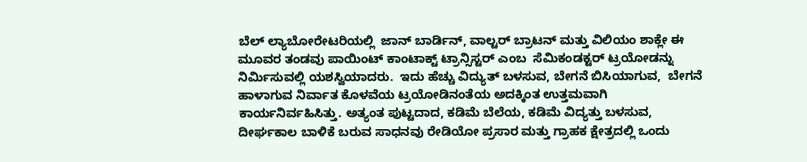ಬೆಲ್‌ ಲ್ಯಾಬೋರೇಟರಿಯಲ್ಲಿ  ಜಾನ್‌ ಬಾರ್ಡಿನ್‌, ವಾಲ್ಟರ್‌ ಬ್ರಾಟನ್‌ ಮತ್ತು ವಿಲಿಯಂ ಶಾಕ್ಲೇ ಈ ಮೂವರ ತಂಡವು ಪಾಯಿಂಟ್‌ ಕಾಂಟಾಕ್ಟ್ ಟ್ರಾನ್ಸಿಸ್ಟರ್‌ ಎಂಬ  ಸೆಮಿಕಂಡಕ್ಟರ್‌ ಟ್ರಯೋಡನ್ನು ನಿರ್ಮಿಸುವಲ್ಲಿ ಯಶಸ್ವಿಯಾದರು.  ಇದು ಹೆಚ್ಚು ವಿದ್ಯುತ್‌ ಬಳಸುವ, ಬೇಗನೆ ಬಿಸಿಯಾಗುವ,  ಬೇಗನೆ ಹಾಳಾಗುವ ನಿರ್ವಾತ ಕೊಳವೆಯ ಟ್ರಯೋಡಿನಂತೆಯ ಅದಕ್ಕಿಂತ ಉತ್ತಮವಾಗಿ ಕಾರ್ಯನಿರ್ವಹಿಸಿತ್ತು. ಅತ್ಯಂತ ಪುಟ್ಟದಾದ, ಕಡಿಮೆ ಬೆಲೆಯ, ಕಡಿಮೆ ವಿದ್ಯತ್ತು ಬಳಸುವ, ದೀರ್ಘಕಾಲ ಬಾಳಿಕೆ ಬರುವ ಸಾಧನವು ರೇಡಿಯೋ ಪ್ರಸಾರ ಮತ್ತು ಗ್ರಾಹಕ ಕ್ಷೇತ್ರದಲ್ಲಿ ಒಂದು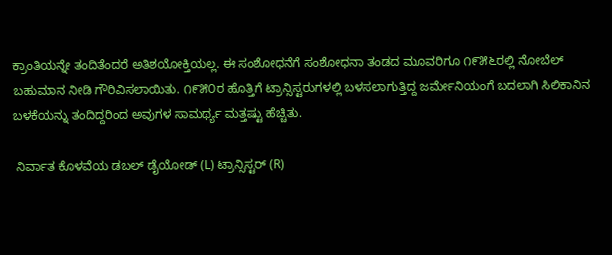ಕ್ರಾಂತಿಯನ್ನೇ ತಂದಿತೆಂದರೆ ಅತಿಶಯೋಕ್ತಿಯಲ್ಲ. ಈ ಸಂಶೋಧನೆಗೆ ಸಂಶೋಧನಾ ತಂಡದ ಮೂವರಿಗೂ ೧೯೫೬ರಲ್ಲಿ ನೋಬೆಲ್‌ ಬಹುಮಾನ ನೀಡಿ ಗೌರಿವಿಸಲಾಯಿತು. ೧೯೫೦ರ ಹೊತ್ತಿಗೆ ಟ್ರಾನ್ಸಿಸ್ಟರುಗಳಲ್ಲಿ ಬಳಸಲಾಗುತ್ತಿದ್ದ ಜರ್ಮೇನಿಯಂಗೆ ಬದಲಾಗಿ ಸಿಲಿಕಾನಿನ ಬಳಕೆಯನ್ನು ತಂದಿದ್ದರಿಂದ ಅವುಗಳ ಸಾಮರ್ಥ್ಯ ಮತ್ತಷ್ಟು ಹೆಚ್ಚಿತು.

 ನಿರ್ವಾತ ಕೊಳವೆಯ ಡಬಲ್‌ ಡೈಯೋಡ್ (L) ಟ್ರಾನ್ಸಿಸ್ಟರ್ (R)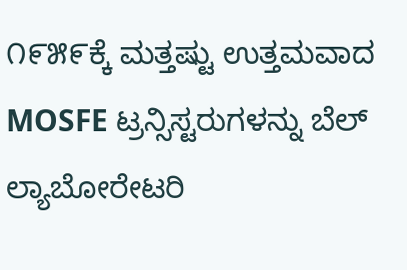೧೯೫೯ಕ್ಕೆ ಮತ್ತಷ್ಟು ಉತ್ತಮವಾದ MOSFE ಟ್ರನ್ಸಿಸ್ಟರುಗಳನ್ನು ಬೆಲ್‌ ಲ್ಯಾಬೋರೇಟರಿ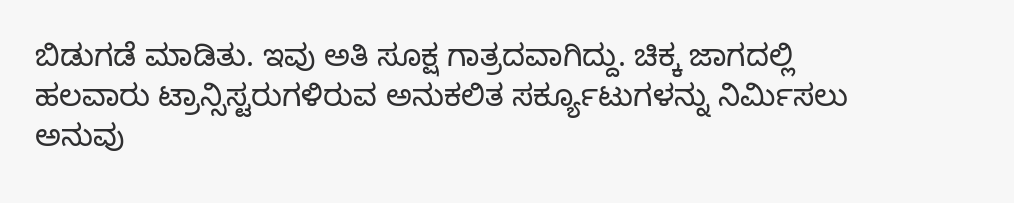ಬಿಡುಗಡೆ ಮಾಡಿತು. ಇವು ಅತಿ ಸೂಕ್ಷ ಗಾತ್ರದವಾಗಿದ್ದು. ಚಿಕ್ಕ ಜಾಗದಲ್ಲಿ ಹಲವಾರು ಟ್ರಾನ್ಸಿಸ್ಟರುಗಳಿರುವ ಅನುಕಲಿತ ಸರ್ಕ್ಯೂಟುಗಳನ್ನು ನಿರ್ಮಿಸಲು ಅನುವು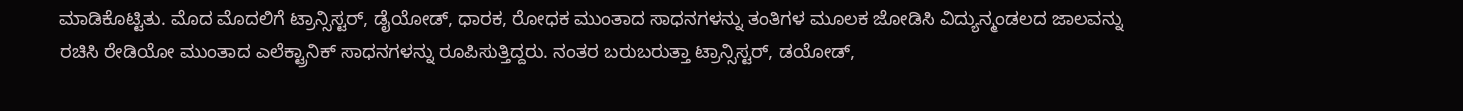ಮಾಡಿಕೊಟ್ಟಿತು. ಮೊದ ಮೊದಲಿಗೆ ಟ್ರಾನ್ಸಿಸ್ಟರ್‌, ಡೈಯೋಡ್‌, ಧಾರಕ, ರೋಧಕ ಮುಂತಾದ ಸಾಧನಗಳನ್ನು ತಂತಿಗಳ ಮೂಲಕ ಜೋಡಿಸಿ ವಿದ್ಯುನ್ಮಂಡಲದ ಜಾಲವನ್ನು ರಚಿಸಿ ರೇಡಿಯೋ ಮುಂತಾದ ಎಲೆಕ್ಟ್ರಾನಿಕ್‌ ಸಾಧನಗಳನ್ನು ರೂಪಿಸುತ್ತಿದ್ದರು. ನಂತರ ಬರುಬರುತ್ತಾ ಟ್ರಾನ್ಸಿಸ್ಟರ್‌, ಡಯೋಡ್‌,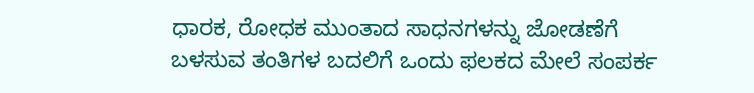ಧಾರಕ, ರೋಧಕ ಮುಂತಾದ ಸಾಧನಗಳನ್ನು ಜೋಡಣೆಗೆ ಬಳಸುವ ತಂತಿಗಳ ಬದಲಿಗೆ ಒಂದು ಫಲಕದ ಮೇಲೆ ಸಂಪರ್ಕ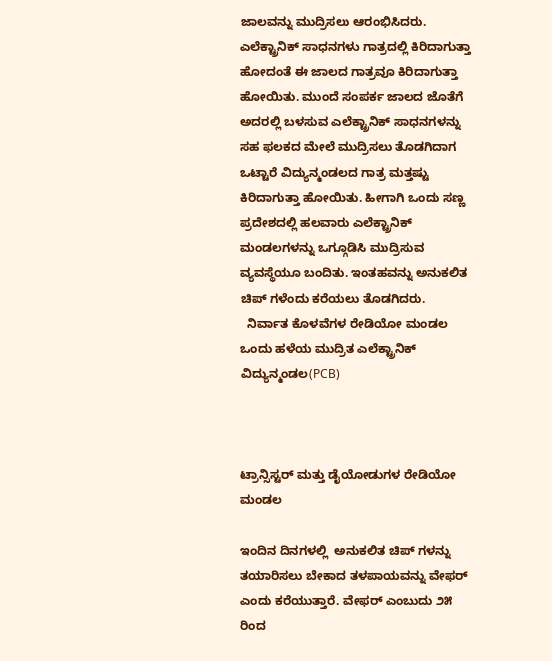ಜಾಲವನ್ನು ಮುದ್ರಿಸಲು ಆರಂಭಿಸಿದರು. ಎಲೆಕ್ಟ್ರಾನಿಕ್‌ ಸಾಧನಗಳು ಗಾತ್ರದಲ್ಲಿ ಕಿರಿದಾಗುತ್ತಾ ಹೋದಂತೆ ಈ ಜಾಲದ ಗಾತ್ರವೂ ಕಿರಿದಾಗುತ್ತಾ ಹೋಯಿತು. ಮುಂದೆ ಸಂಪರ್ಕ ಜಾಲದ ಜೊತೆಗೆ ಅದರಲ್ಲಿ ಬಳಸುವ ಎಲೆಕ್ಟ್ರಾನಿಕ್‌ ಸಾಧನಗಳನ್ನು ಸಹ ಫಲಕದ ಮೇಲೆ ಮುದ್ರಿಸಲು ತೊಡಗಿದಾಗ ಒಟ್ಟಾರೆ ವಿದ್ಯುನ್ಮಂಡಲದ ಗಾತ್ರ ಮತ್ತಷ್ಟು ಕಿರಿದಾಗುತ್ತಾ ಹೋಯಿತು. ಹೀಗಾಗಿ ಒಂದು ಸಣ್ಣ ಪ್ರದೇಶದಲ್ಲಿ ಹಲವಾರು ಎಲೆಕ್ಟ್ರಾನಿಕ್‌ ಮಂಡಲಗಳನ್ನು ಒಗ್ಗೂಡಿಸಿ ಮುದ್ರಿಸುವ ವ್ಯವಸ್ಥೆಯೂ ಬಂದಿತು. ಇಂತಹವನ್ನು ಅನುಕಲಿತ ಚಿಪ್ ಗಳೆಂದು ಕರೆಯಲು ತೊಡಗಿದರು.
  ನಿರ್ವಾತ ಕೊಳವೆಗಳ ರೇಡಿಯೋ ಮಂಡಲ                  ಒಂದು ಹಳೆಯ ಮುದ್ರಿತ ಎಲೆಕ್ಟ್ರಾನಿಕ್‌ ವಿದ್ಯುನ್ಮಂಡಲ(PCB)



ಟ್ರಾನ್ಸಿಸ್ಟರ್‌ ಮತ್ತು ಡೈಯೋಡುಗಳ ರೇಡಿಯೋ ಮಂಡಲ

ಇಂದಿನ ದಿನಗಳಲ್ಲಿ  ಅನುಕಲಿತ ಚಿಪ್‌ ಗಳನ್ನು  ತಯಾರಿಸಲು ಬೇಕಾದ ತಳಪಾಯವನ್ನು ವೇಫರ್‌ ಎಂದು ಕರೆಯುತ್ತಾರೆ. ವೇಫರ್‌ ಎಂಬುದು ೨೫ ರಿಂದ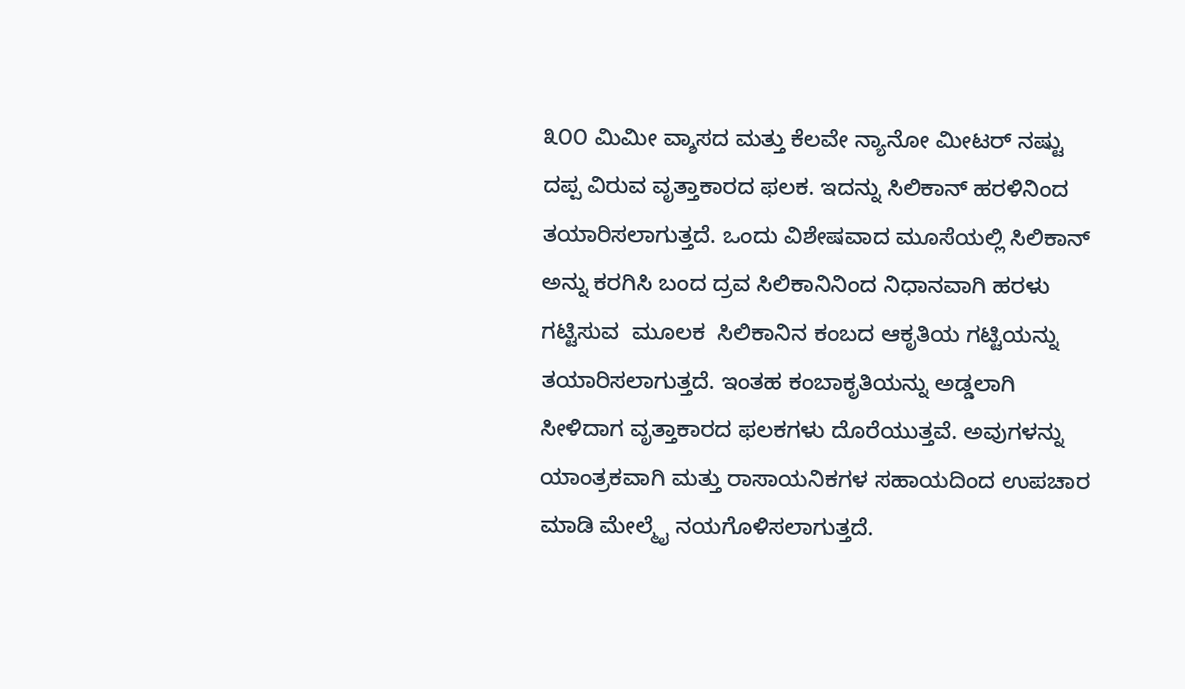೩೦೦ ಮಿಮೀ ವ್ಶಾಸದ ಮತ್ತು ಕೆಲವೇ ನ್ಯಾನೋ ಮೀಟರ್‌ ನಷ್ಟು ದಪ್ಪ ವಿರುವ ವೃತ್ತಾಕಾರದ ಫಲಕ. ಇದನ್ನು ಸಿಲಿಕಾನ್‌ ಹರಳಿನಿಂದ ತಯಾರಿಸಲಾಗುತ್ತದೆ. ಒಂದು ವಿಶೇಷವಾದ ಮೂಸೆಯಲ್ಲಿ ಸಿಲಿಕಾನ್‌ ಅನ್ನು ಕರಗಿಸಿ ಬಂದ ದ್ರವ ಸಿಲಿಕಾನಿನಿಂದ ನಿಧಾನವಾಗಿ ಹರಳು ಗಟ್ಟಿಸುವ  ಮೂಲಕ  ಸಿಲಿಕಾನಿನ ಕಂಬದ ಆಕೃತಿಯ ಗಟ್ಟಿಯನ್ನು ತಯಾರಿಸಲಾಗುತ್ತದೆ. ಇಂತಹ ಕಂಬಾಕೃತಿಯನ್ನು ಅಡ್ಡಲಾಗಿ ಸೀಳಿದಾಗ ವೃತ್ತಾಕಾರದ ಫಲಕಗಳು ದೊರೆಯುತ್ತವೆ. ಅವುಗಳನ್ನು ಯಾಂತ್ರಕವಾಗಿ ಮತ್ತು ರಾಸಾಯನಿಕಗಳ ಸಹಾಯದಿಂದ ಉಪಚಾರ ಮಾಡಿ ಮೇಲ್ಮೈ ನಯಗೊಳಿಸಲಾಗುತ್ತದೆ.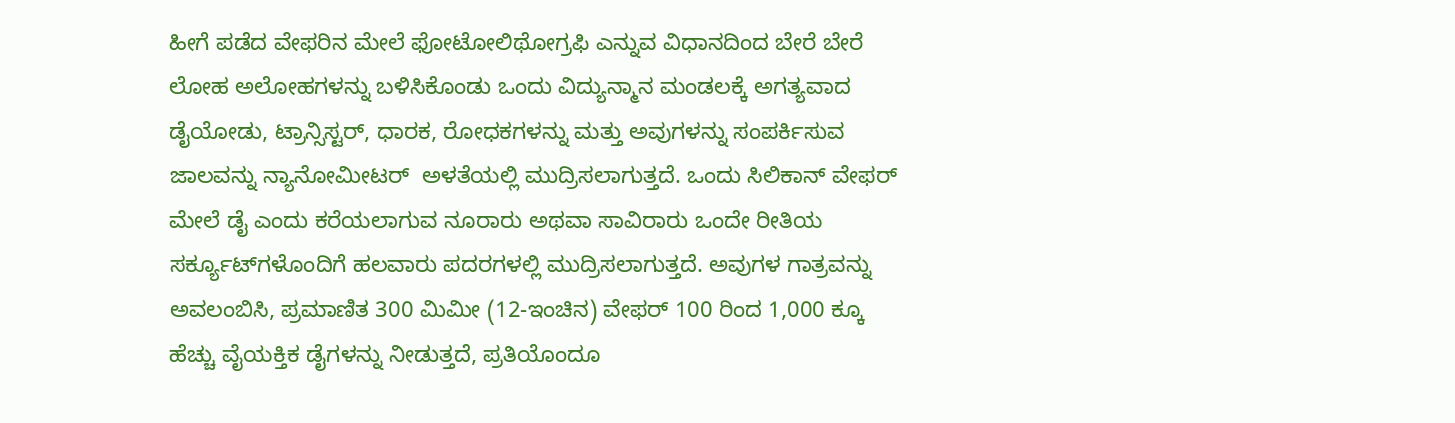ಹೀಗೆ ಪಡೆದ ವೇಫರಿನ ಮೇಲೆ ಫೋಟೋಲಿಥೋಗ್ರಫಿ ಎನ್ನುವ ವಿಧಾನದಿಂದ ಬೇರೆ ಬೇರೆ ಲೋಹ ಅಲೋಹಗಳನ್ನು ಬಳಿಸಿಕೊಂಡು ಒಂದು ವಿದ್ಯುನ್ಮಾನ ಮಂಡಲಕ್ಕೆ ಅಗತ್ಯವಾದ ಡೈಯೋಡು, ಟ್ರಾನ್ಸಿಸ್ಟರ್‌, ಧಾರಕ, ರೋಧಕಗಳನ್ನು ಮತ್ತು ಅವುಗಳನ್ನು ಸಂಪರ್ಕಿಸುವ ಜಾಲವನ್ನು ನ್ಯಾನೋಮೀಟರ್‌  ಅಳತೆಯಲ್ಲಿ ಮುದ್ರಿಸಲಾಗುತ್ತದೆ. ಒಂದು ಸಿಲಿಕಾನ್ ವೇಫರ್ ಮೇಲೆ ಡೈ ಎಂದು ಕರೆಯಲಾಗುವ ನೂರಾರು ಅಥವಾ ಸಾವಿರಾರು ಒಂದೇ ರೀತಿಯ ಸರ್ಕ್ಯೂಟ್‌ಗಳೊಂದಿಗೆ ಹಲವಾರು ಪದರಗಳಲ್ಲಿ ಮುದ್ರಿಸಲಾಗುತ್ತದೆ. ಅವುಗಳ ಗಾತ್ರವನ್ನು ಅವಲಂಬಿಸಿ, ಪ್ರಮಾಣಿತ 300 ಮಿಮೀ (12-ಇಂಚಿನ) ವೇಫರ್ 100 ರಿಂದ 1,000 ಕ್ಕೂ ಹೆಚ್ಚು ವೈಯಕ್ತಿಕ ಡೈಗಳನ್ನು ನೀಡುತ್ತದೆ, ಪ್ರತಿಯೊಂದೂ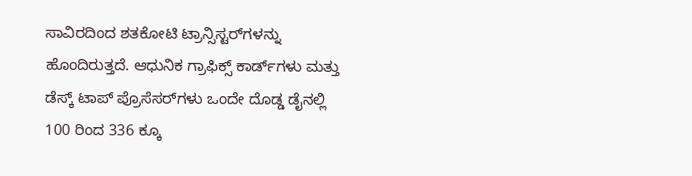ಸಾವಿರದಿಂದ ಶತಕೋಟಿ ಟ್ರಾನ್ಸಿಸ್ಟರ್‌ಗಳನ್ನು ಹೊಂದಿರುತ್ತದೆ. ಆಧುನಿಕ ಗ್ರಾಫಿಕ್ಸ್ ಕಾರ್ಡ್‌ಗಳು ಮತ್ತು ಡೆಸ್ಕ್‌ ಟಾಪ್ ಪ್ರೊಸೆಸರ್‌ಗಳು ಒಂದೇ ದೊಡ್ಡ ಡೈನಲ್ಲಿ 100 ರಿಂದ 336 ಕ್ಕೂ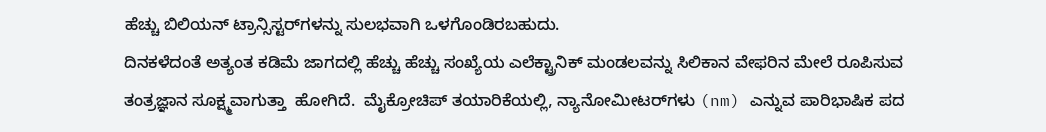ಹೆಚ್ಚು ಬಿಲಿಯನ್ ಟ್ರಾನ್ಸಿಸ್ಟರ್‌ಗಳನ್ನು ಸುಲಭವಾಗಿ ಒಳಗೊಂಡಿರಬಹುದು.
ದಿನಕಳೆದಂತೆ ಅತ್ಯಂತ ಕಡಿಮೆ ಜಾಗದಲ್ಲಿ ಹೆಚ್ಚು ಹೆಚ್ಚು ಸಂಖ್ಯೆಯ ಎಲೆಕ್ಟ್ರಾನಿಕ್‌ ಮಂಡಲವನ್ನು ಸಿಲಿಕಾನ ವೇಫರಿನ ಮೇಲೆ ರೂಪಿಸುವ ತಂತ್ರಜ್ಞಾನ ಸೂಕ್ಷ್ಮವಾಗುತ್ತಾ  ಹೋಗಿದೆ.  ಮೈಕ್ರೋಚಿಪ್ ತಯಾರಿಕೆಯಲ್ಲಿ, ನ್ಯಾನೋಮೀಟರ್‌ಗಳು (nm) ಎನ್ನುವ ಪಾರಿಭಾಷಿಕ ಪದ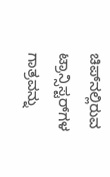ಚಿಪ್‌ನಲ್ಲಿರುವ ಟ್ರಾನ್ಸಿಸ್ಟರ್‌ಗಳ ಗಾತ್ರವನ್ನು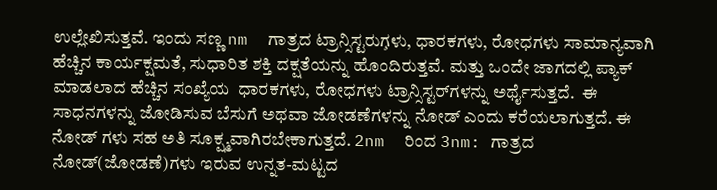ಉಲ್ಲೇಖಿಸುತ್ತವೆ. ಇಂದು ಸಣ್ಣ nm  ಗಾತ್ರದ ಟ್ರಾನ್ಸಿಸ್ಟರುಗ̧ಳು, ಧಾರಕಗಳು, ರೋಧಗಳು ಸಾಮಾನ್ಯವಾಗಿ ಹೆಚ್ಚಿನ ಕಾರ್ಯಕ್ಷಮತೆ, ಸುಧಾರಿತ ಶಕ್ತಿ ದಕ್ಷತೆಯನ್ನು ಹೊಂದಿರುತ್ತವೆ. ಮತ್ತು ಒಂದೇ ಜಾಗದಲ್ಲಿ ಪ್ಯಾಕ್ ಮಾಡಲಾದ ಹೆಚ್ಚಿನ ಸಂಖ್ಯೆಯ  ಧಾರಕಗಳು, ರೋಧಗಳು ಟ್ರಾನ್ಸಿಸ್ಟರ್‌ಗಳನ್ನು ಅರ್ಥೈಸುತ್ತದೆ.  ಈ ಸಾಧನಗಳನ್ನು ಜೋಡಿಸುವ ಬೆಸುಗೆ ಅಥವಾ ಜೋಡಣೆಗಳನ್ನು ನೋಡ್‌ ಎಂದು ಕರೆಯಲಾಗುತ್ತದೆ. ಈ  ನೋಡ್‌ ಗಳು ಸಹ ಅತಿ ಸೂಕ್ಷ್ಮವಾಗಿರಬೇಕಾಗುತ್ತದೆ. 2nm  ರಿಂದ 3nm: ಗಾತ್ರದ ನೋಡ್‌(ಜೋಡಣೆ)ಗಳು ಇರುವ ಉನ್ನತ-ಮಟ್ಟದ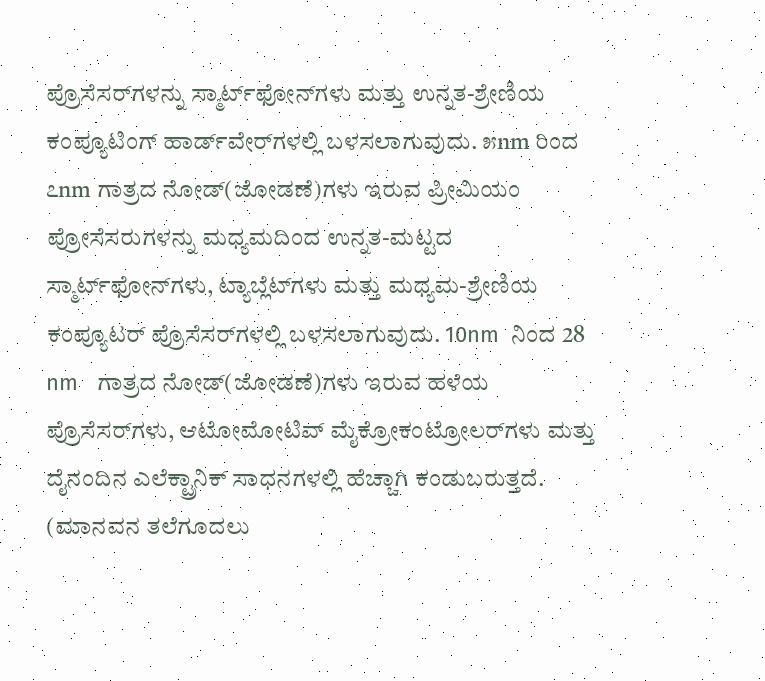ಪ್ರೊಸೆಸರ್‌ಗಳನ್ನು ಸ್ಮಾರ್ಟ್‌ಫೋನ್‌ಗಳು ಮತ್ತು ಉನ್ನತ-ಶ್ರೇಣಿಯ ಕಂಪ್ಯೂಟಿಂಗ್ ಹಾರ್ಡ್‌ವೇರ್‌ಗಳಲ್ಲಿ ಬಳಸಲಾಗುವುದು. ೫nm ರಿಂದ ೭nm ಗಾತ್ರದ ನೋಡ್‌(ಜೋಡಣೆ)ಗಳು ಇರುವ ಪ್ರೀಮಿಯಂ ಪ್ರೋಸೆಸರುಗಳನ್ನು ಮಧ್ಯಮದಿಂದ ಉನ್ನತ-ಮಟ್ಟದ ಸ್ಮಾರ್ಟ್‌ಫೋನ್‌ಗಳು, ಟ್ಯಾಬ್ಲೆಟ್‌ಗಳು ಮತ್ತು ಮಧ್ಯಮ-ಶ್ರೇಣಿಯ ಕಂಪ್ಯೂಟರ್ ಪ್ರೊಸೆಸರ್‌ಗಳಲ್ಲಿ ಬಳಸಲಾಗುವುದು. 10nm  ನಿಂದ 28 nm   ಗಾತ್ರದ ನೋಡ್‌(ಜೋಡಣೆ)ಗಳು ಇರುವ ಹಳೆಯ ಪ್ರೊಸೆಸರ್‌ಗಳು, ಆಟೋಮೋಟಿವ್ ಮೈಕ್ರೋಕಂಟ್ರೋಲರ್‌ಗಳು ಮತ್ತು ದೈನಂದಿನ ಎಲೆಕ್ಟ್ರಾನಿಕ್ ಸಾಧನಗಳಲ್ಲಿ ಹೆಚ್ಚಾಗಿ ಕಂಡುಬರುತ್ತದೆ. (ಮಾನವನ ತಲೆಗೂದಲು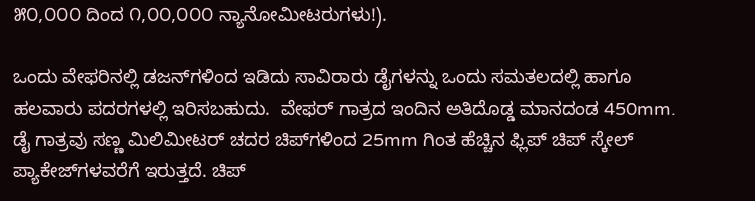೫೦,೦೦೦ ದಿಂದ ೧,೦೦,೦೦೦ ನ್ಯಾನೋಮೀಟರುಗಳು!).

ಒಂದು ವೇಫರಿನಲ್ಲಿ ಡಜನ್‌ಗಳಿಂದ ಇಡಿದು ಸಾವಿರಾರು ಡೈಗಳನ್ನು ಒಂದು ಸಮತಲದಲ್ಲಿ ಹಾಗೂ ಹಲವಾರು ಪದರಗಳಲ್ಲಿ ಇರಿಸಬಹುದು.  ವೇಫರ್ ಗಾತ್ರದ ಇಂದಿನ ಅತಿದೊಡ್ಡ ಮಾನದಂಡ 450mm. ಡೈ ಗಾತ್ರವು ಸಣ್ಣ ಮಿಲಿಮೀಟರ್ ಚದರ ಚಿಪ್‌ಗಳಿಂದ 25mm ಗಿಂತ ಹೆಚ್ಚಿನ ಫ್ಲಿಪ್ ಚಿಪ್ ಸ್ಕೇಲ್ ಪ್ಯಾಕೇಜ್‌ಗಳವರೆಗೆ ಇರುತ್ತದೆ. ಚಿಪ್‌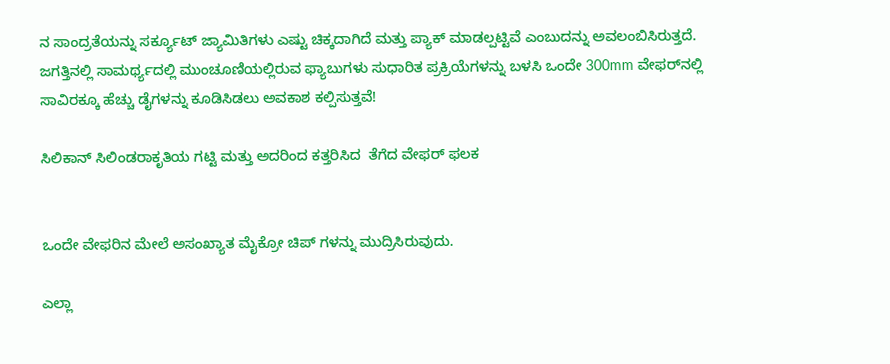ನ ಸಾಂದ್ರತೆಯನ್ನು ಸರ್ಕ್ಯೂಟ್ ಜ್ಯಾಮಿತಿಗಳು ಎಷ್ಟು ಚಿಕ್ಕದಾಗಿದೆ ಮತ್ತು ಪ್ಯಾಕ್ ಮಾಡಲ್ಪಟ್ಟಿವೆ ಎಂಬುದನ್ನು ಅವಲಂಬಿಸಿರುತ್ತದೆ.  ಜಗತ್ತಿನಲ್ಲಿ ಸಾಮರ್ಥ್ಯದಲ್ಲಿ ಮುಂಚೂಣಿಯಲ್ಲಿರುವ ಫ್ಯಾಬುಗಳು ಸುಧಾರಿತ ಪ್ರಕ್ರಿಯೆಗಳನ್ನು ಬಳಸಿ ಒಂದೇ 300mm ವೇಫರ್‌ನಲ್ಲಿ ಸಾವಿರಕ್ಕೂ ಹೆಚ್ಚು ಡೈಗಳನ್ನು ಕೂಡಿಸಿಡಲು ಅವಕಾಶ ಕಲ್ಪಿಸುತ್ತವೆ!

ಸಿಲಿಕಾನ್‌ ಸಿಲಿಂಡರಾಕೃತಿಯ ಗಟ್ಟಿ ಮತ್ತು ಅದರಿಂದ ಕತ್ತರಿಸಿದ  ತೆಗೆದ ವೇಫರ್‌ ಫಲಕ


ಒಂದೇ ವೇಫರಿನ ಮೇಲೆ ಅಸಂಖ್ಯಾತ ಮೈಕ್ರೋ ಚಿಪ್‌ ಗಳನ್ನು ಮುದ್ರಿಸಿರುವುದು.

ಎಲ್ಲಾ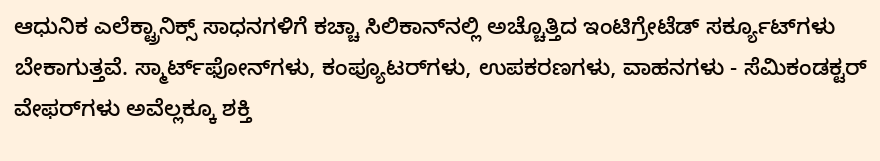ಆಧುನಿಕ ಎಲೆಕ್ಟ್ರಾನಿಕ್ಸ್ ಸಾಧನಗಳಿಗೆ ಕಚ್ಚಾ ಸಿಲಿಕಾನ್‌ನಲ್ಲಿ ಅಚ್ಚೊತ್ತಿದ ಇಂಟಿಗ್ರೇಟೆಡ್ ಸರ್ಕ್ಯೂಟ್‌ಗಳು ಬೇಕಾಗುತ್ತವೆ. ಸ್ಮಾರ್ಟ್‌ಫೋನ್‌ಗಳು, ಕಂಪ್ಯೂಟರ್‌ಗಳು, ಉಪಕರಣಗಳು, ವಾಹನಗಳು - ಸೆಮಿಕಂಡಕ್ಟರ್ ವೇಫರ್‌ಗಳು ಅವೆಲ್ಲಕ್ಕೂ ಶಕ್ತಿ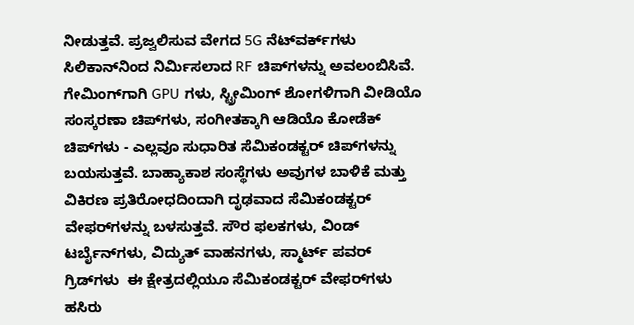ನೀಡುತ್ತವೆ. ಪ್ರಜ್ವಲಿಸುವ ವೇಗದ 5G ನೆಟ್‌ವರ್ಕ್‌ಗಳು ಸಿಲಿಕಾನ್‌ನಿಂದ ನಿರ್ಮಿಸಲಾದ RF ಚಿಪ್‌ಗಳನ್ನು ಅವಲಂಬಿಸಿವೆ. ಗೇಮಿಂಗ್‌ಗಾಗಿ GPU ಗಳು, ಸ್ಟ್ರೀಮಿಂಗ್ ಶೋಗಳಿಗಾಗಿ ವೀಡಿಯೊ ಸಂಸ್ಕರಣಾ ಚಿಪ್‌ಗಳು, ಸಂಗೀತಕ್ಕಾಗಿ ಆಡಿಯೊ ಕೋಡೆಕ್ ಚಿಪ್‌ಗಳು - ಎಲ್ಲವೂ ಸುಧಾರಿತ ಸೆಮಿಕಂಡಕ್ಟರ್ ಚಿಪ್‌ಗಳನ್ನು ಬಯಸುತ್ತವೆ. ಬಾಹ್ಯಾಕಾಶ ಸಂಸ್ಥೆಗಳು ಅವುಗಳ ಬಾಳಿಕೆ ಮತ್ತು ವಿಕಿರಣ ಪ್ರತಿರೋಧದಿಂದಾಗಿ ದೃಢವಾದ ಸೆಮಿಕಂಡಕ್ಟರ್ ವೇಫರ್‌ಗಳನ್ನು ಬಳಸುತ್ತವೆ. ಸೌರ ಫಲಕಗಳು, ವಿಂಡ್ ಟರ್ಬೈನ್‌ಗಳು, ವಿದ್ಯುತ್ ವಾಹನಗಳು, ಸ್ಮಾರ್ಟ್ ಪವರ್ ಗ್ರಿಡ್‌ಗಳು  ಈ ಕ್ಷೇತ್ರದಲ್ಲಿಯೂ ಸೆಮಿಕಂಡಕ್ಟರ್ ವೇಫರ್‌ಗಳು ಹಸಿರು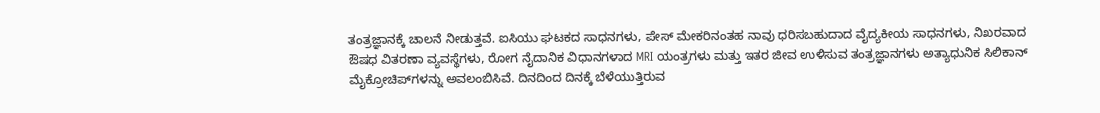ತಂತ್ರಜ್ಞಾನಕ್ಕೆ ಚಾಲನೆ ನೀಡುತ್ತವೆ. ಐಸಿಯು ಘಟಕದ ಸಾಧನಗಳು, ಪೇಸ್‌ ಮೇಕರಿನಂತಹ ನಾವು ಧರಿಸಬಹುದಾದ ವೈದ್ಯಕೀಯ ಸಾಧನಗಳು, ನಿಖರವಾದ ಔಷಧ ವಿತರಣಾ ವ್ಯವಸ್ಥೆಗಳು, ರೋಗ ನೈದಾನಿಕ ವಿಧಾನಗಳಾದ MRI ಯಂತ್ರಗಳು ಮತ್ತು ಇತರ ಜೀವ ಉಳಿಸುವ ತಂತ್ರಜ್ಞಾನಗಳು ಅತ್ಯಾಧುನಿಕ ಸಿಲಿಕಾನ್ ಮೈಕ್ರೋಚಿಪ್‌ಗಳನ್ನು ಅವಲಂಬಿಸಿವೆ. ದಿನದಿಂದ ದಿನಕ್ಕೆ ಬೆಳೆಯುತ್ತಿರುವ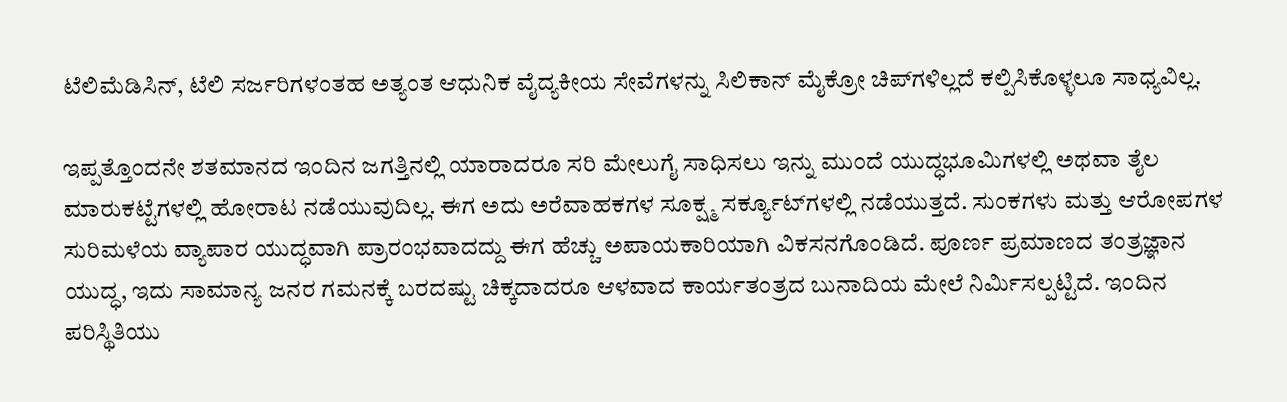ಟೆಲಿಮೆಡಿಸಿನ್‌, ಟೆಲಿ ಸರ್ಜರಿಗಳಂತಹ ಅತ್ಯಂತ ಆಧುನಿಕ ವೈದ್ಯಕೀಯ ಸೇವೆಗಳನ್ನು ಸಿಲಿಕಾನ್‌ ಮೈಕ್ರೋ ಚಿಪ್‌ಗಳಿಲ್ಲದೆ ಕಲ್ಪಿಸಿಕೊಳ್ಳಲೂ ಸಾಧ್ಯವಿಲ್ಲ.

ಇಪ್ಪತ್ತೊಂದನೇ ಶತಮಾನದ ಇಂದಿನ ಜಗತ್ತಿನಲ್ಲಿ ಯಾರಾದರೂ ಸರಿ ಮೇಲುಗೈ ಸಾಧಿಸಲು ಇನ್ನು ಮುಂದೆ ಯುದ್ಧಭೂಮಿಗಳಲ್ಲಿ ಅಥವಾ ತೈಲ ಮಾರುಕಟ್ಟೆಗಳಲ್ಲಿ ಹೋರಾಟ ನಡೆಯುವುದಿಲ್ಲ. ಈಗ ಅದು ಅರೆವಾಹಕಗಳ ಸೂಕ್ಷ್ಮ ಸರ್ಕ್ಯೂಟ್‌ಗಳಲ್ಲಿ ನಡೆಯುತ್ತದೆ. ಸುಂಕಗಳು ಮತ್ತು ಆರೋಪಗಳ ಸುರಿಮಳೆಯ ವ್ಯಾಪಾರ ಯುದ್ಧವಾಗಿ ಪ್ರಾರಂಭವಾದದ್ದು ಈಗ ಹೆಚ್ಚು ಅಪಾಯಕಾರಿಯಾಗಿ ವಿಕಸನಗೊಂಡಿದೆ. ಪೂರ್ಣ ಪ್ರಮಾಣದ ತಂತ್ರಜ್ಞಾನ ಯುದ್ಧ, ಇದು ಸಾಮಾನ್ಯ ಜನರ ಗಮನಕ್ಕೆ ಬರದಷ್ಟು ಚಿಕ್ಕದಾದರೂ ಆಳವಾದ ಕಾರ್ಯತಂತ್ರದ ಬುನಾದಿಯ ಮೇಲೆ ನಿರ್ಮಿಸಲ್ಪಟ್ಟಿದೆ. ಇಂದಿನ ಪರಿಸ್ಥಿತಿಯು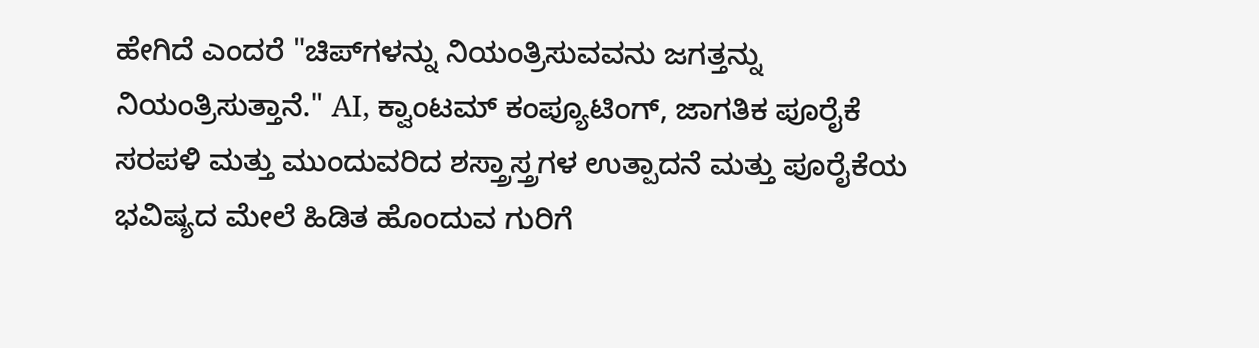ಹೇಗಿದೆ ಎಂದರೆ "ಚಿಪ್‌ಗಳನ್ನು ನಿಯಂತ್ರಿಸುವವನು ಜಗತ್ತನ್ನು ನಿಯಂತ್ರಿಸುತ್ತಾನೆ." AI, ಕ್ವಾಂಟಮ್ ಕಂಪ್ಯೂಟಿಂಗ್, ಜಾಗತಿಕ ಪೂರೈಕೆ ಸರಪಳಿ ಮತ್ತು ಮುಂದುವರಿದ ಶಸ್ತ್ರಾಸ್ತ್ರಗಳ ಉತ್ಪಾದನೆ ಮತ್ತು ಪೂರೈಕೆಯ ಭವಿಷ್ಯದ ಮೇಲೆ ಹಿಡಿತ ಹೊಂದುವ ಗುರಿಗೆ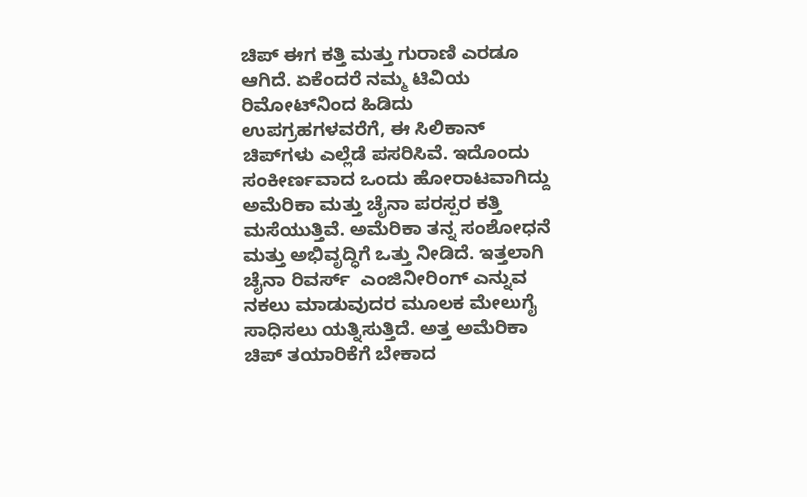ಚಿಪ್‌ ಈಗ ಕತ್ತಿ ಮತ್ತು ಗುರಾಣಿ ಎರಡೂ ಆಗಿದೆ. ಏಕೆಂದರೆ ನಮ್ಮ ಟಿವಿಯ ರಿಮೋಟ್‌ನಿಂದ ಹಿಡಿದು ಉಪಗ್ರಹಗಳವರೆಗೆ, ಈ ಸಿಲಿಕಾನ್ ಚಿಪ್‌ಗಳು ಎಲ್ಲೆಡೆ ಪಸರಿಸಿವೆ. ಇದೊಂದು ಸಂಕೀರ್ಣವಾದ ಒಂದು ಹೋರಾಟವಾಗಿದ್ದು ಅಮೆರಿಕಾ ಮತ್ತು ಚೈನಾ ಪರಸ್ಪರ ಕತ್ತಿ ಮಸೆಯುತ್ತಿವೆ. ಅಮೆರಿಕಾ ತನ್ನ ಸಂಶೋಧನೆ ಮತ್ತು ಅಭಿವೃದ್ಧಿಗೆ ಒತ್ತು ನೀಡಿದೆ. ಇತ್ತಲಾಗಿ ಚೈನಾ ರಿವರ್ಸ್‌  ಎಂಜಿನೀರಿಂಗ್‌ ಎನ್ನುವ ನಕಲು ಮಾಡುವುದರ ಮೂಲಕ ಮೇಲುಗೈ ಸಾಧಿಸಲು ಯತ್ನಿಸುತ್ತಿದೆ. ಅತ್ತ ಅಮೆರಿಕಾ ಚಿಪ್‌ ತಯಾರಿಕೆಗೆ ಬೇಕಾದ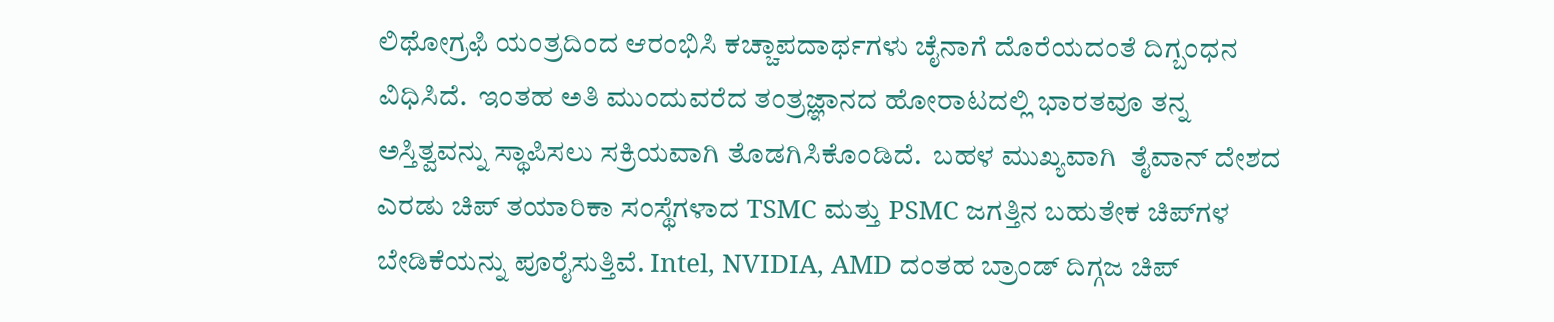ಲಿಥೋಗ್ರಫಿ ಯಂತ್ರದಿಂದ ಆರಂಭಿಸಿ ಕಚ್ಚಾಪದಾರ್ಥಗಳು ಚೈನಾಗೆ ದೊರೆಯದಂತೆ ದಿಗ್ಬಂಧನ ವಿಧಿಸಿದೆ.  ಇಂತಹ ಅತಿ ಮುಂದುವರೆದ ತಂತ್ರಜ್ಞಾನದ ಹೋರಾಟದಲ್ಲಿ ಭಾರತವೂ ತನ್ನ ಅಸ್ತಿತ್ವವನ್ನು ಸ್ಥಾಪಿಸಲು ಸಕ್ರಿಯವಾಗಿ ತೊಡಗಿಸಿಕೊಂಡಿದೆ.  ಬಹಳ ಮುಖ್ಯವಾಗಿ  ತೈವಾನ್‌ ದೇಶದ ಎರಡು ಚಿಪ್‌ ತಯಾರಿಕಾ ಸಂಸ್ಥೆಗಳಾದ TSMC ಮತ್ತು PSMC ಜಗತ್ತಿನ ಬಹುತೇಕ ಚಿಪ್‌ಗಳ ಬೇಡಿಕೆಯನ್ನು ಪೂರೈಸುತ್ತಿವೆ. Intel, NVIDIA, AMD ದಂತಹ ಬ್ರಾಂಡ್‌ ದಿಗ್ಗಜ ಚಿಪ್‌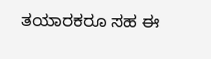ತಯಾರಕರೂ ಸಹ ಈ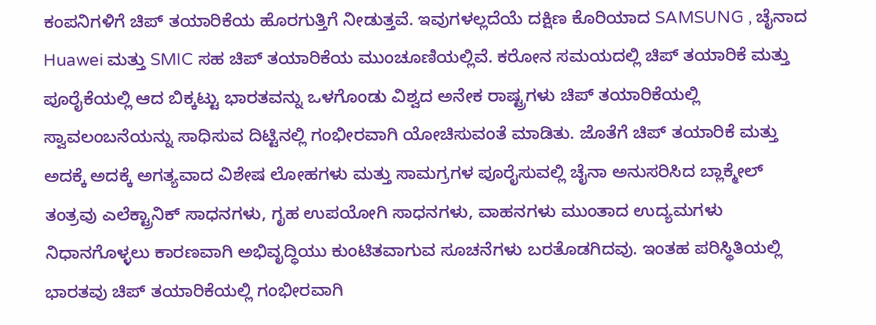ಕಂಪನಿಗಳಿಗೆ ಚಿಪ್‌ ತಯಾರಿಕೆಯ ಹೊರಗುತ್ತಿಗೆ ನೀಡುತ್ತವೆ. ಇವುಗಳಲ್ಲದೆಯೆ ದಕ್ಷಿಣ ಕೊರಿಯಾದ SAMSUNG , ಚೈನಾದ  Huawei ಮತ್ತು SMIC ಸಹ ಚಿಪ್‌ ತಯಾರಿಕೆಯ ಮುಂಚೂಣಿಯಲ್ಲಿವೆ. ಕರೋನ ಸಮಯದಲ್ಲಿ ಚಿಪ್‌ ತಯಾರಿಕೆ ಮತ್ತು ಪೂರೈಕೆಯಲ್ಲಿ ಆದ ಬಿಕ್ಕಟ್ಟು ಭಾರತವನ್ನು ಒಳಗೊಂಡು ವಿಶ್ವದ ಅನೇಕ ರಾಷ್ಟ್ರಗಳು ಚಿಪ್‌ ತಯಾರಿಕೆಯಲ್ಲಿ ಸ್ವಾವಲಂಬನೆಯನ್ನು ಸಾಧಿಸುವ ದಿಟ್ಟಿನಲ್ಲಿ ಗಂಭೀರವಾಗಿ ಯೋಚಿಸುವಂತೆ ಮಾಡಿತು. ಜೊತೆಗೆ ಚಿಪ್‌ ತಯಾರಿಕೆ ಮತ್ತು ಅದಕ್ಕೆ ಅದಕ್ಕೆ ಅಗತ್ಯವಾದ ವಿಶೇಷ ಲೋಹಗಳು ಮತ್ತು ಸಾಮಗ್ರಗಳ ಪೂರೈಸುವಲ್ಲಿ ಚೈನಾ ಅನುಸರಿಸಿದ ಬ್ಲಾಕ್ಮೇಲ್‌ ತಂತ್ರವು ಎಲೆಕ್ಟ್ರಾನಿಕ್‌ ಸಾಧನಗಳು, ಗೃಹ ಉಪಯೋಗಿ ಸಾಧನಗಳು, ವಾಹನಗಳು ಮುಂತಾದ ಉದ್ಯಮಗಳು ನಿಧಾನಗೊಳ್ಳಲು ಕಾರಣವಾಗಿ ಅಭಿವೃದ್ಧಿಯು ಕುಂಟಿತವಾಗುವ ಸೂಚನೆಗಳು ಬರತೊಡಗಿದವು. ಇಂತಹ ಪರಿಸ್ಥಿತಿಯಲ್ಲಿ ಭಾರತವು ಚಿಪ್‌ ತಯಾರಿಕೆಯಲ್ಲಿ ಗಂಭೀರವಾಗಿ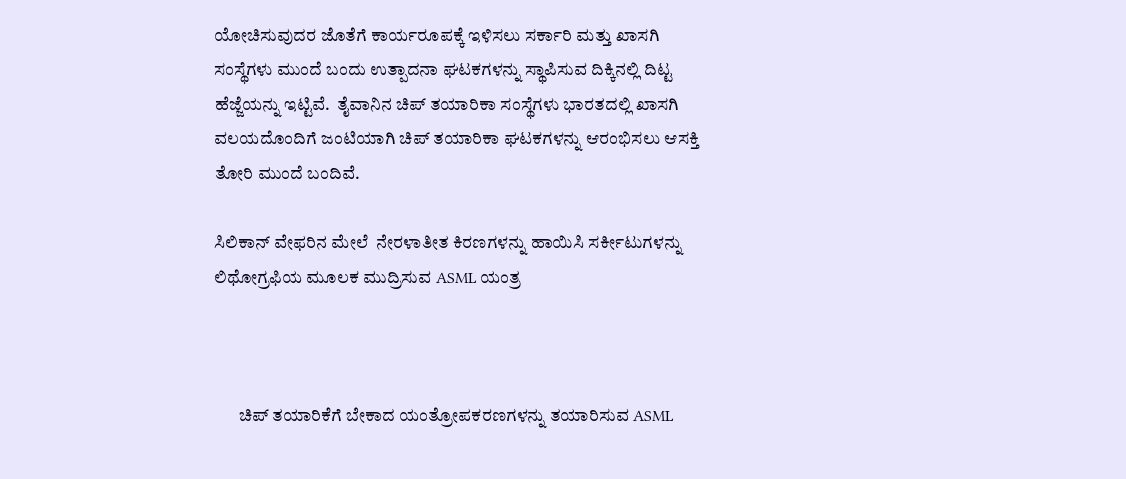ಯೋಚಿಸುವುದರ ಜೊತೆಗೆ ಕಾರ್ಯರೂಪಕ್ಕೆ ಇಳಿಸಲು ಸರ್ಕಾರಿ ಮತ್ತು ಖಾಸಗಿ ಸಂಸ್ಥೆಗಳು ಮುಂದೆ ಬಂದು ಉತ್ಪಾದನಾ ಘಟಕಗಳನ್ನು ಸ್ಥಾಪಿಸುವ ದಿಕ್ಕಿನಲ್ಲಿ ದಿಟ್ಟ ಹೆಜ್ಜೆಯನ್ನು ಇಟ್ಟಿವೆ.  ತೈವಾನಿನ ಚಿಪ್‌ ತಯಾರಿಕಾ ಸಂಸ್ಥೆಗಳು ಭಾರತದಲ್ಲಿ ಖಾಸಗಿ ವಲಯದೊಂದಿಗೆ ಜಂಟಿಯಾಗಿ ಚಿಪ್‌ ತಯಾರಿಕಾ ಘಟಕಗಳನ್ನು ಆರಂಭಿಸಲು ಆಸಕ್ತಿ ತೋರಿ ಮುಂದೆ ಬಂದಿವೆ.

ಸಿಲಿಕಾನ್‌ ವೇಫರಿನ ಮೇಲೆ  ನೇರಳಾತೀತ ಕಿರಣಗಳನ್ನು ಹಾಯಿಸಿ ಸರ್ಕೀಟುಗಳನ್ನು ಲಿಥೋಗ್ರಫಿಯ ಮೂಲಕ ಮುದ್ರಿಸುವ ASML ಯಂತ್ರ



       ಚಿಪ್‌ ತಯಾರಿಕೆಗೆ ಬೇಕಾದ ಯಂತ್ರೋಪಕರಣಗಳನ್ನು ತಯಾರಿಸುವ ASML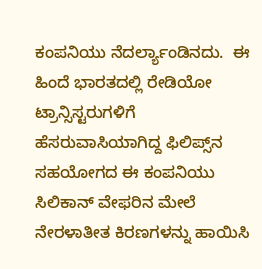ಕಂಪನಿಯು ನೆದರ್ಲ್ಯಾಂಡಿನದು.  ಈ ಹಿಂದೆ ಭಾರತದಲ್ಲಿ ರೇಡಿಯೋ ಟ್ರಾನ್ಸಿಸ್ಟರುಗಳಿಗೆ ಹೆಸರುವಾಸಿಯಾಗಿದ್ದ ಫಿಲಿಪ್ಸ್‌ನ ಸಹಯೋಗದ ಈ ಕಂಪನಿಯು ಸಿಲಿಕಾನ್‌ ವೇಫರಿನ ಮೇಲೆ  ನೇರಳಾತೀತ ಕಿರಣಗಳನ್ನು ಹಾಯಿಸಿ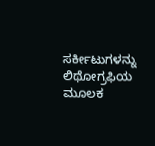ಸರ್ಕೀಟುಗಳನ್ನು ಲಿಥೋಗ್ರಫಿಯ ಮೂಲಕ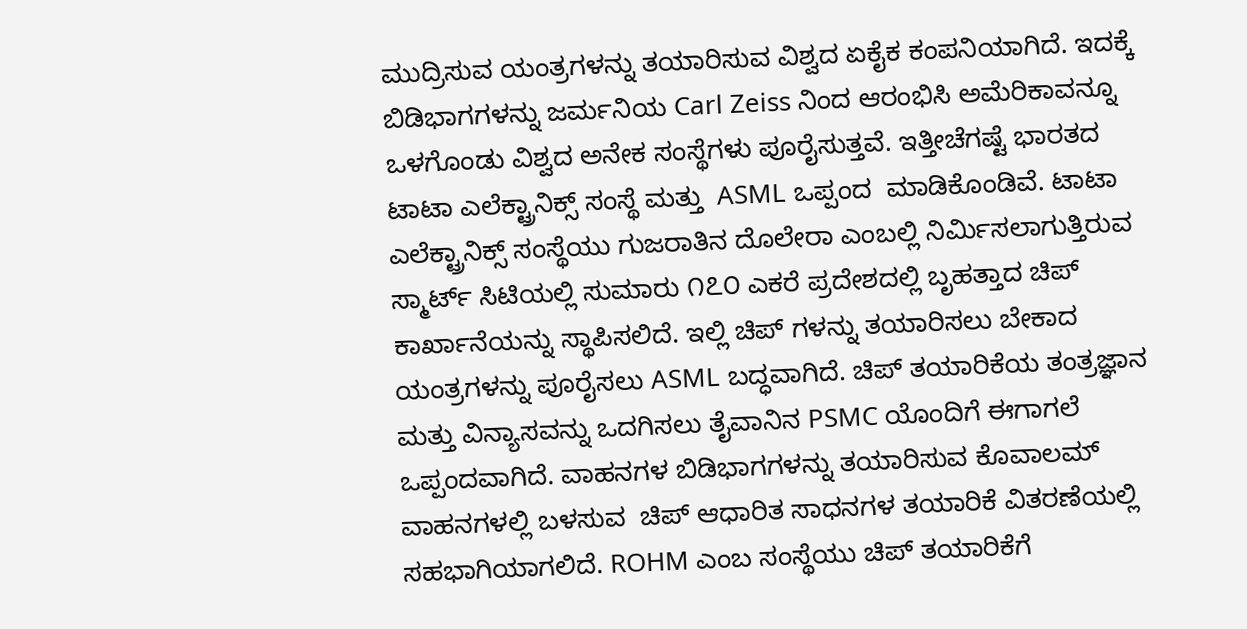ಮುದ್ರಿಸುವ ಯಂತ್ರಗಳನ್ನು ತಯಾರಿಸುವ ವಿಶ್ವದ ಏಕೈಕ ಕಂಪನಿಯಾಗಿದೆ. ಇದಕ್ಕೆ ಬಿಡಿಭಾಗಗಳನ್ನು ಜರ್ಮನಿಯ Carl Zeiss ನಿಂದ ಆರಂಭಿಸಿ ಅಮೆರಿಕಾವನ್ನೂ ಒಳಗೊಂಡು ವಿಶ್ವದ ಅನೇಕ ಸಂಸ್ಥೆಗಳು ಪೂರೈಸುತ್ತವೆ. ಇತ್ತೀಚೆಗಷ್ಟೆ ಭಾರತದ ಟಾಟಾ ಎಲೆಕ್ಟ್ರಾನಿಕ್ಸ್ ಸಂಸ್ಥೆ ಮತ್ತು  ASML ಒಪ್ಪಂದ  ಮಾಡಿಕೊಂಡಿವೆ. ಟಾಟಾ ಎಲೆಕ್ಟ್ರಾನಿಕ್ಸ್ ಸಂಸ್ಥೆಯು ಗುಜರಾತಿನ ದೊಲೇರಾ ಎಂಬಲ್ಲಿ ನಿರ್ಮಿಸಲಾಗುತ್ತಿರುವ ಸ್ಮಾರ್ಟ್‌ ಸಿಟಿಯಲ್ಲಿ ಸುಮಾರು ೧೭೦ ಎಕರೆ ಪ್ರದೇಶದಲ್ಲಿ ಬೃಹತ್ತಾದ ಚಿಪ್‌ ಕಾರ್ಖಾನೆಯನ್ನು ಸ್ಥಾಪಿಸಲಿದೆ. ಇಲ್ಲಿ ಚಿಪ್‌ ಗಳನ್ನು ತಯಾರಿಸಲು ಬೇಕಾದ ಯಂತ್ರಗಳನ್ನು ಪೂರೈಸಲು ASML ಬದ್ಧವಾಗಿದೆ. ಚಿಪ್‌ ತಯಾರಿಕೆಯ ತಂತ್ರಜ್ಞಾನ ಮತ್ತು ವಿನ್ಯಾಸವನ್ನು ಒದಗಿಸಲು ತೈವಾನಿನ PSMC ಯೊಂದಿಗೆ ಈಗಾಗಲೆ ಒಪ್ಪಂದವಾಗಿದೆ. ವಾಹನಗಳ ಬಿಡಿಭಾಗಗಳನ್ನು ತಯಾರಿಸುವ ಕೊವಾಲಮ್‌ ವಾಹನಗಳಲ್ಲಿ ಬಳಸುವ  ಚಿಪ್‌ ಆಧಾರಿತ ಸಾಧನಗಳ ತಯಾರಿಕೆ ವಿತರಣೆಯಲ್ಲಿ ಸಹಭಾಗಿಯಾಗಲಿದೆ. ROHM ಎಂಬ ಸಂಸ್ಥೆಯು ಚಿಪ್‌ ತಯಾರಿಕೆಗೆ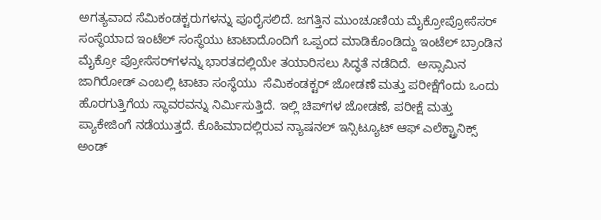ಅಗತ್ಯವಾದ ಸೆಮಿಕಂಡಕ್ಟರುಗಳನ್ನು ಪೂರೈಸಲಿದೆ. ಜಗತ್ತಿನ ಮುಂಚೂಣಿಯ ಮೈಕ್ರೋಪ್ರೋಸೆಸರ್‌ ಸಂಸ್ಥೆಯಾದ ಇಂಟೆಲ್‌ ಸಂಸ್ಥೆಯು ಟಾಟಾದೊಂದಿಗೆ ಒಪ್ಪಂದ ಮಾಡಿಕೊಂಡಿದ್ದು ಇಂಟೆಲ್‌ ಬ್ರಾಂಡಿನ ಮೈಕ್ರೋ ಪ್ರೋಸೆಸರ್‌ಗಳನ್ನು ಭಾರತದಲ್ಲಿಯೇ ತಯಾರಿಸಲು ಸಿದ್ಧತೆ ನಡೆದಿದೆ.  ಅಸ್ಸಾಮಿನ ಜಾಗಿರೋಡ್‌ ಎಂಬಲ್ಲಿ ಟಾಟಾ ಸಂಸ್ಥೆಯು  ಸೆಮಿಕಂಡಕ್ಟರ್‌ ಜೋಡಣೆ ಮತ್ತು ಪರೀಕ್ಷೆಗೆಂದು ಒಂದು ಹೊರಗುತ್ತಿಗೆಯ ಸ್ಥಾವರವನ್ನು ನಿರ್ಮಿಸುತ್ತಿದೆ. ಇಲ್ಲಿ ಚಿಪ್‌ಗಳ ಜೋಡಣೆ, ಪರೀಕ್ಷೆ ಮತ್ತು ಪ್ಯಾಕೇಜಿಂಗೆ ನಡೆಯುತ್ತದೆ. ಕೊಹಿಮಾದಲ್ಲಿರುವ ನ್ಯಾಷನಲ್‌ ಇನ್ಸಿಟ್ಯೂಟ್‌ ಆಫ್‌ ಎಲೆಕ್ಟ್ರಾನಿಕ್ಸ್‌ ಅಂಡ್‌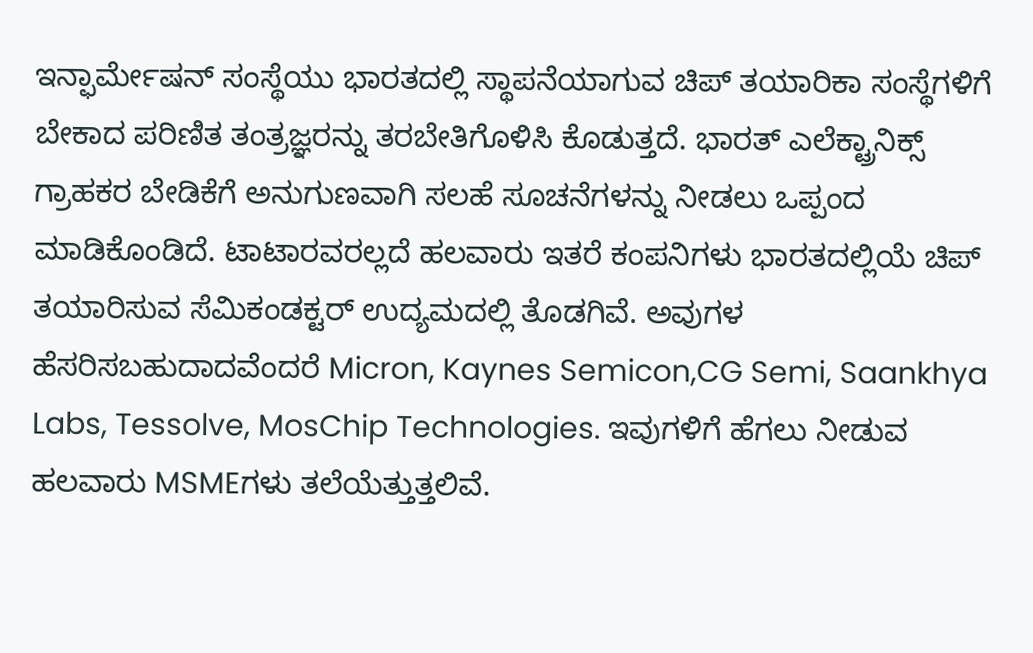ಇನ್ಫಾರ್ಮೇಷನ್‌ ಸಂಸ್ಥೆಯು ಭಾರತದಲ್ಲಿ ಸ್ಥಾಪನೆಯಾಗುವ ಚಿಪ್‌ ತಯಾರಿಕಾ ಸಂಸ್ಥೆಗಳಿಗೆ ಬೇಕಾದ ಪರಿಣಿತ ತಂತ್ರಜ್ಞರನ್ನು ತರಬೇತಿಗೊಳಿಸಿ ಕೊಡುತ್ತದೆ. ಭಾರತ್‌ ಎಲೆಕ್ಟ್ರಾನಿಕ್ಸ್‌ ಗ್ರಾಹಕರ ಬೇಡಿಕೆಗೆ ಅನುಗುಣವಾಗಿ ಸಲಹೆ ಸೂಚನೆಗಳನ್ನು ನೀಡಲು ಒಪ್ಪಂದ ಮಾಡಿಕೊಂಡಿದೆ. ಟಾಟಾರವರಲ್ಲದೆ ಹಲವಾರು ಇತರೆ ಕಂಪನಿಗಳು ಭಾರತದಲ್ಲಿಯೆ ಚಿಪ್‌ ತಯಾರಿಸುವ ಸೆಮಿಕಂಡಕ್ಟರ್‌ ಉದ್ಯಮದಲ್ಲಿ ತೊಡಗಿವೆ. ಅವುಗಳ ಹೆಸರಿಸಬಹುದಾದವೆಂದರೆ Micron, Kaynes Semicon,CG Semi, Saankhya Labs, Tessolve, MosChip Technologies. ಇವುಗಳಿಗೆ ಹೆಗಲು ನೀಡುವ ಹಲವಾರು MSMEಗಳು ತಲೆಯೆತ್ತುತ್ತಲಿವೆ.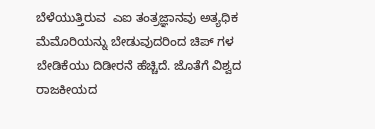ಬೆಳೆಯುತ್ತಿರುವ  ಎಐ ತಂತ್ರಜ್ಞಾನವು ಅತ್ಯಧಿಕ ಮೆಮೊರಿಯನ್ನು ಬೇಡುವುದರಿಂದ ಚಿಪ್‌ ಗಳ ಬೇಡಿಕೆಯು ದಿಡೀರನೆ ಹೆಚ್ಚಿದೆ. ಜೊತೆಗೆ ವಿಶ್ವದ ರಾಜಕೀಯದ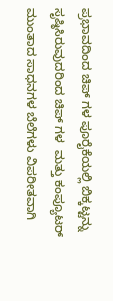ಪ್ರಭಾವದಿಂದ ಚಿಪ್‌ ಗಳ ಪೂರೈಕೆಯಲ್ಲಿ ಬಿಕ್ಕಟ್ಟನ್ನು ಸೃಷ್ಠಿಸಿರುವುದರಿಂದ ಚಿಪ್‌ ಗಳ  ಮತ್ತು ಕಂಪ್ಯೂಟರ್‌ ಮುಂತಾದ ಸಾಧನಗಳ ಬೆಲೆಗಳು ವಿಪರೀತವಾಗಿ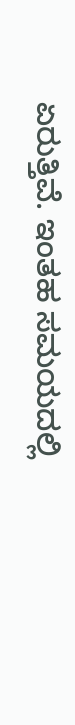ಏರುತ್ತಿವೆ. ಇಂತಹ ಸಮಯದಲ್ಲಿ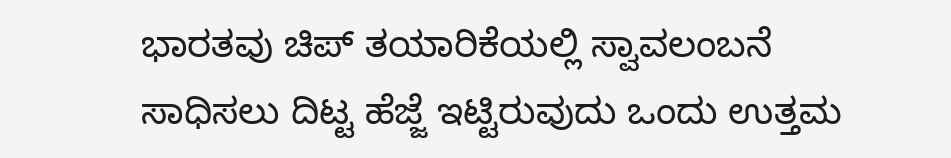ಭಾರತವು ಚಿಪ್‌ ತಯಾರಿಕೆಯಲ್ಲಿ ಸ್ವಾವಲಂಬನೆ ಸಾಧಿಸಲು ದಿಟ್ಟ ಹೆಜ್ಜೆ ಇಟ್ಟಿರುವುದು ಒಂದು ಉತ್ತಮ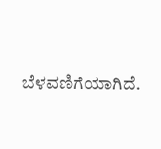ಬೆಳವಣಿಗೆಯಾಗಿದೆ.